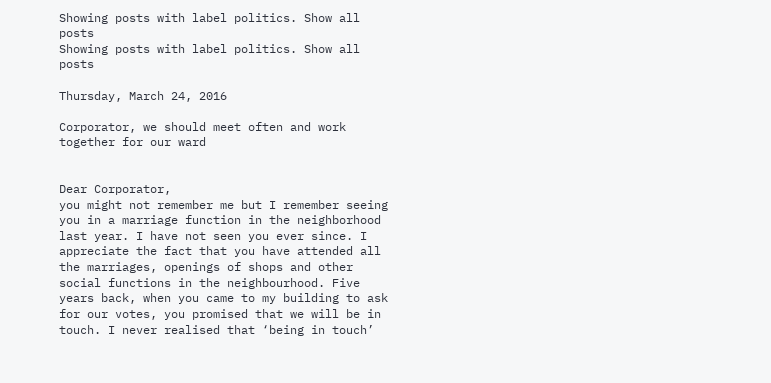Showing posts with label politics. Show all posts
Showing posts with label politics. Show all posts

Thursday, March 24, 2016

Corporator, we should meet often and work together for our ward


Dear Corporator,
you might not remember me but I remember seeing you in a marriage function in the neighborhood last year. I have not seen you ever since. I appreciate the fact that you have attended all the marriages, openings of shops and other social functions in the neighbourhood. Five years back, when you came to my building to ask for our votes, you promised that we will be in touch. I never realised that ‘being in touch’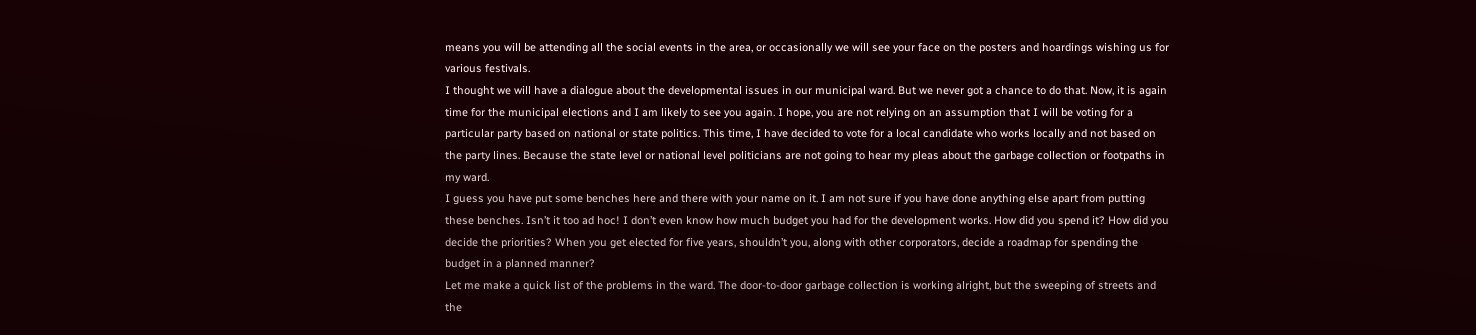means you will be attending all the social events in the area, or occasionally we will see your face on the posters and hoardings wishing us for various festivals.
I thought we will have a dialogue about the developmental issues in our municipal ward. But we never got a chance to do that. Now, it is again time for the municipal elections and I am likely to see you again. I hope, you are not relying on an assumption that I will be voting for a particular party based on national or state politics. This time, I have decided to vote for a local candidate who works locally and not based on the party lines. Because the state level or national level politicians are not going to hear my pleas about the garbage collection or footpaths in my ward.
I guess you have put some benches here and there with your name on it. I am not sure if you have done anything else apart from putting these benches. Isn’t it too ad hoc! I don’t even know how much budget you had for the development works. How did you spend it? How did you decide the priorities? When you get elected for five years, shouldn’t you, along with other corporators, decide a roadmap for spending the budget in a planned manner?
Let me make a quick list of the problems in the ward. The door-to-door garbage collection is working alright, but the sweeping of streets and the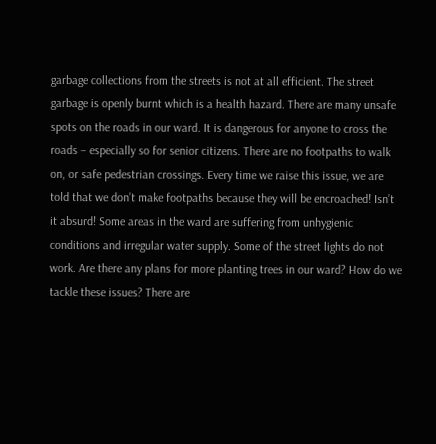garbage collections from the streets is not at all efficient. The street garbage is openly burnt which is a health hazard. There are many unsafe spots on the roads in our ward. It is dangerous for anyone to cross the roads – especially so for senior citizens. There are no footpaths to walk on, or safe pedestrian crossings. Every time we raise this issue, we are told that we don’t make footpaths because they will be encroached! Isn’t it absurd! Some areas in the ward are suffering from unhygienic conditions and irregular water supply. Some of the street lights do not work. Are there any plans for more planting trees in our ward? How do we tackle these issues? There are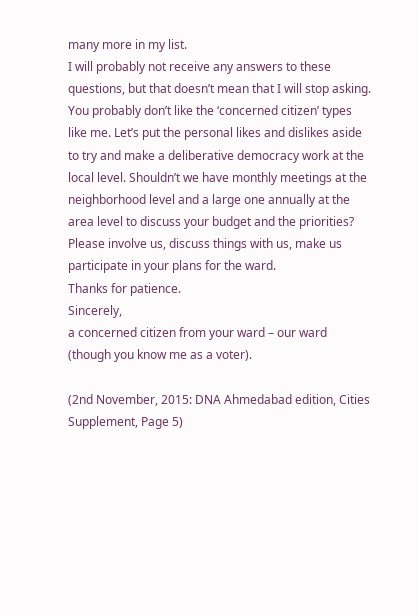many more in my list.
I will probably not receive any answers to these questions, but that doesn’t mean that I will stop asking. You probably don’t like the ‘concerned citizen’ types like me. Let’s put the personal likes and dislikes aside to try and make a deliberative democracy work at the local level. Shouldn’t we have monthly meetings at the neighborhood level and a large one annually at the area level to discuss your budget and the priorities? Please involve us, discuss things with us, make us participate in your plans for the ward.
Thanks for patience.
Sincerely,
a concerned citizen from your ward – our ward (though you know me as a voter).

(2nd November, 2015: DNA Ahmedabad edition, Cities Supplement, Page 5)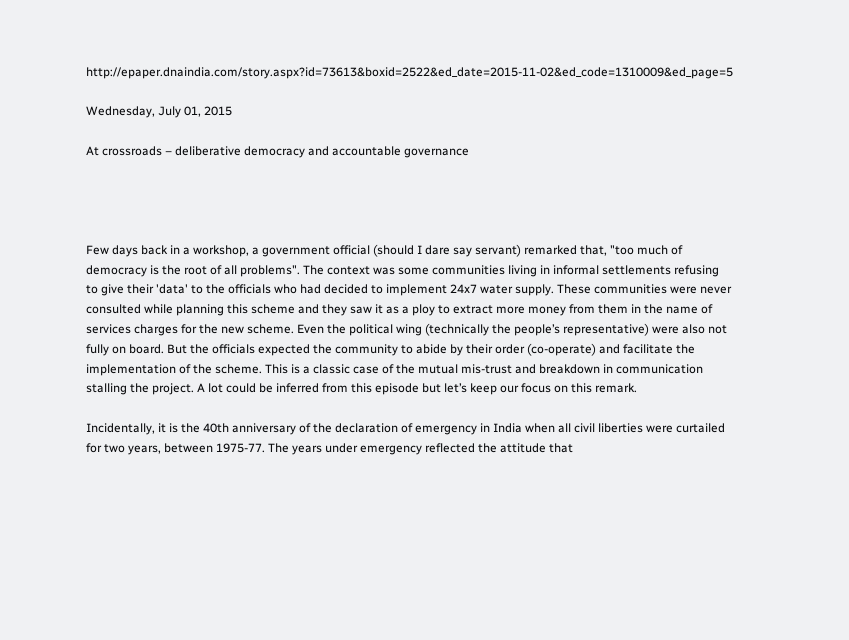http://epaper.dnaindia.com/story.aspx?id=73613&boxid=2522&ed_date=2015-11-02&ed_code=1310009&ed_page=5

Wednesday, July 01, 2015

At crossroads – deliberative democracy and accountable governance




Few days back in a workshop, a government official (should I dare say servant) remarked that, "too much of democracy is the root of all problems". The context was some communities living in informal settlements refusing to give their 'data' to the officials who had decided to implement 24x7 water supply. These communities were never consulted while planning this scheme and they saw it as a ploy to extract more money from them in the name of services charges for the new scheme. Even the political wing (technically the people’s representative) were also not fully on board. But the officials expected the community to abide by their order (co-operate) and facilitate the implementation of the scheme. This is a classic case of the mutual mis-trust and breakdown in communication stalling the project. A lot could be inferred from this episode but let’s keep our focus on this remark.

Incidentally, it is the 40th anniversary of the declaration of emergency in India when all civil liberties were curtailed for two years, between 1975-77. The years under emergency reflected the attitude that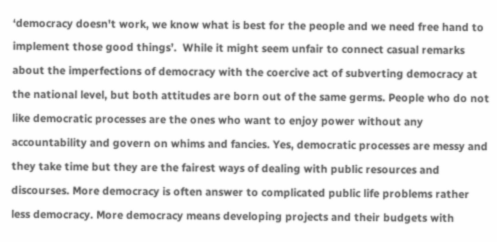‘democracy doesn't work, we know what is best for the people and we need free hand to implement those good things’.  While it might seem unfair to connect casual remarks about the imperfections of democracy with the coercive act of subverting democracy at the national level, but both attitudes are born out of the same germs. People who do not like democratic processes are the ones who want to enjoy power without any accountability and govern on whims and fancies. Yes, democratic processes are messy and they take time but they are the fairest ways of dealing with public resources and discourses. More democracy is often answer to complicated public life problems rather less democracy. More democracy means developing projects and their budgets with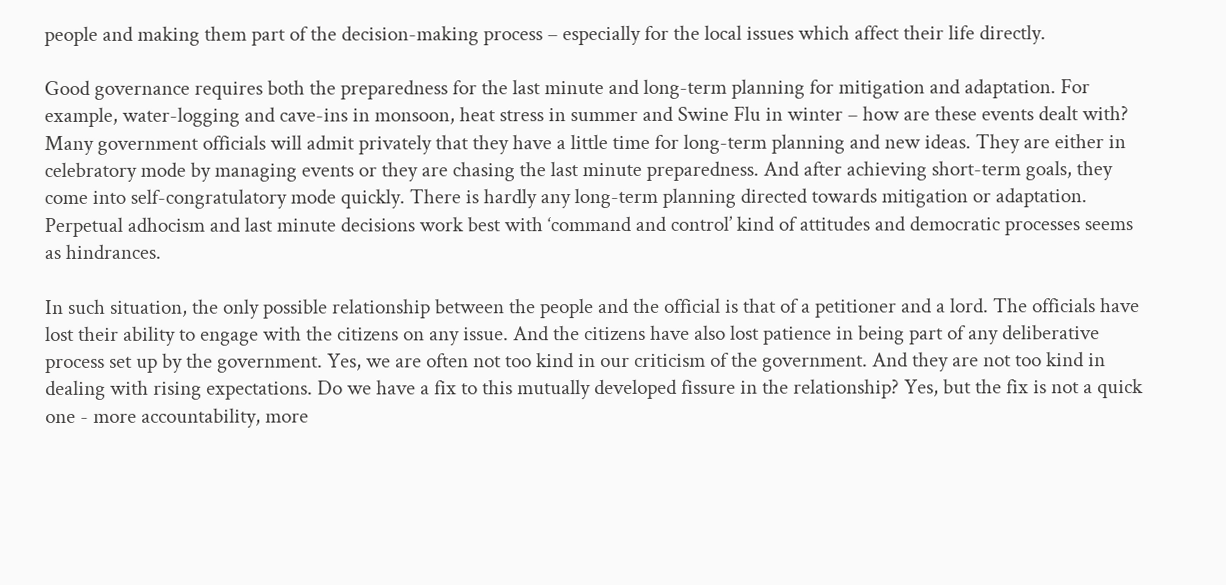people and making them part of the decision-making process – especially for the local issues which affect their life directly.

Good governance requires both the preparedness for the last minute and long-term planning for mitigation and adaptation. For example, water-logging and cave-ins in monsoon, heat stress in summer and Swine Flu in winter – how are these events dealt with? Many government officials will admit privately that they have a little time for long-term planning and new ideas. They are either in celebratory mode by managing events or they are chasing the last minute preparedness. And after achieving short-term goals, they come into self-congratulatory mode quickly. There is hardly any long-term planning directed towards mitigation or adaptation. Perpetual adhocism and last minute decisions work best with ‘command and control’ kind of attitudes and democratic processes seems as hindrances.

In such situation, the only possible relationship between the people and the official is that of a petitioner and a lord. The officials have lost their ability to engage with the citizens on any issue. And the citizens have also lost patience in being part of any deliberative process set up by the government. Yes, we are often not too kind in our criticism of the government. And they are not too kind in dealing with rising expectations. Do we have a fix to this mutually developed fissure in the relationship? Yes, but the fix is not a quick one - more accountability, more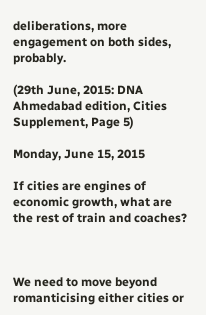deliberations, more engagement on both sides, probably.

(29th June, 2015: DNA Ahmedabad edition, Cities Supplement, Page 5)

Monday, June 15, 2015

If cities are engines of economic growth, what are the rest of train and coaches?



We need to move beyond romanticising either cities or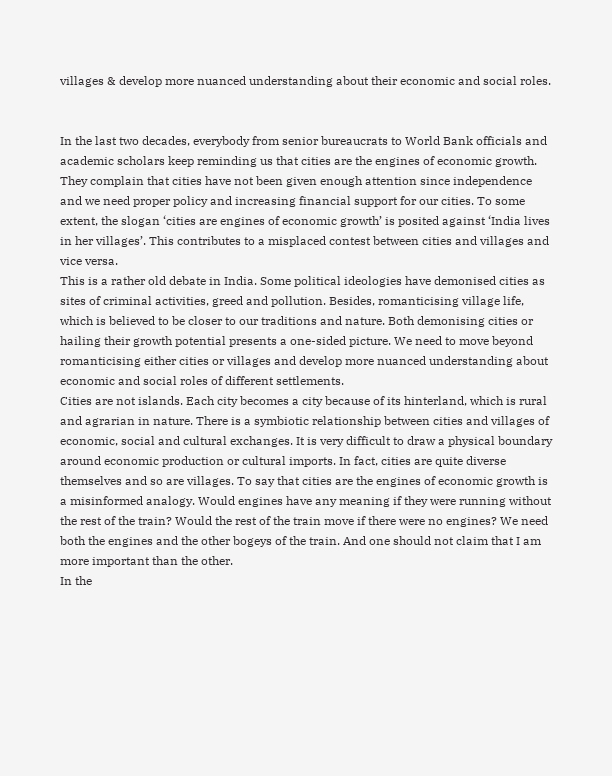villages & develop more nuanced understanding about their economic and social roles.


In the last two decades, everybody from senior bureaucrats to World Bank officials and academic scholars keep reminding us that cities are the engines of economic growth. They complain that cities have not been given enough attention since independence and we need proper policy and increasing financial support for our cities. To some extent, the slogan ‘cities are engines of economic growth’ is posited against ‘India lives in her villages’. This contributes to a misplaced contest between cities and villages and vice versa.
This is a rather old debate in India. Some political ideologies have demonised cities as sites of criminal activities, greed and pollution. Besides, romanticising village life, which is believed to be closer to our traditions and nature. Both demonising cities or hailing their growth potential presents a one-sided picture. We need to move beyond romanticising either cities or villages and develop more nuanced understanding about economic and social roles of different settlements.
Cities are not islands. Each city becomes a city because of its hinterland, which is rural and agrarian in nature. There is a symbiotic relationship between cities and villages of economic, social and cultural exchanges. It is very difficult to draw a physical boundary around economic production or cultural imports. In fact, cities are quite diverse themselves and so are villages. To say that cities are the engines of economic growth is a misinformed analogy. Would engines have any meaning if they were running without the rest of the train? Would the rest of the train move if there were no engines? We need both the engines and the other bogeys of the train. And one should not claim that I am more important than the other.
In the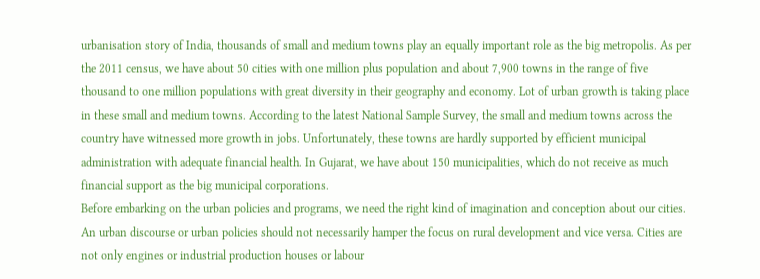urbanisation story of India, thousands of small and medium towns play an equally important role as the big metropolis. As per the 2011 census, we have about 50 cities with one million plus population and about 7,900 towns in the range of five thousand to one million populations with great diversity in their geography and economy. Lot of urban growth is taking place in these small and medium towns. According to the latest National Sample Survey, the small and medium towns across the country have witnessed more growth in jobs. Unfortunately, these towns are hardly supported by efficient municipal administration with adequate financial health. In Gujarat, we have about 150 municipalities, which do not receive as much financial support as the big municipal corporations.
Before embarking on the urban policies and programs, we need the right kind of imagination and conception about our cities. An urban discourse or urban policies should not necessarily hamper the focus on rural development and vice versa. Cities are not only engines or industrial production houses or labour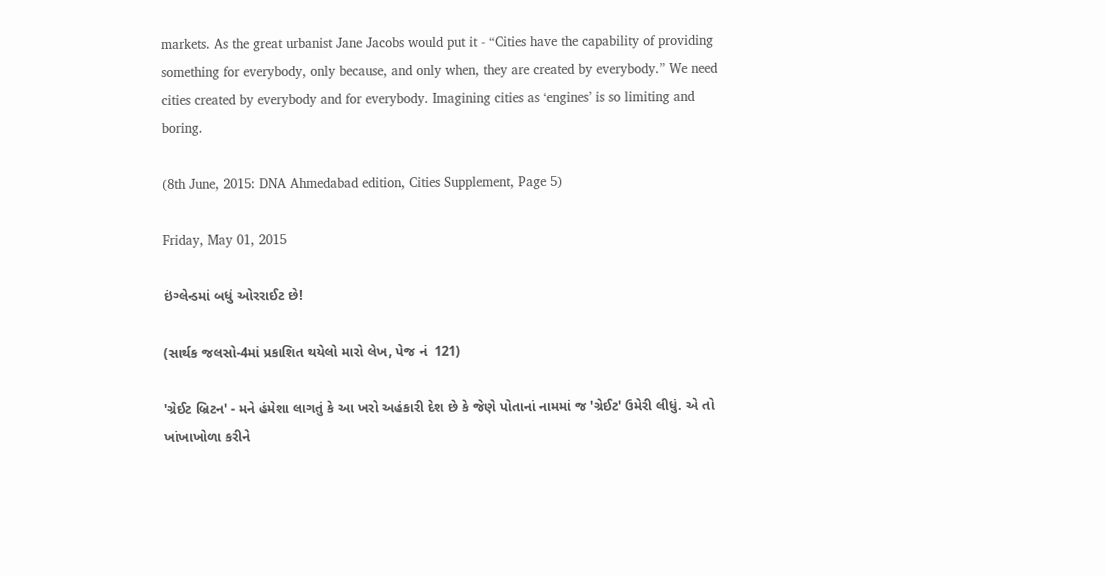markets. As the great urbanist Jane Jacobs would put it - “Cities have the capability of providing something for everybody, only because, and only when, they are created by everybody.” We need cities created by everybody and for everybody. Imagining cities as ‘engines’ is so limiting and boring.

(8th June, 2015: DNA Ahmedabad edition, Cities Supplement, Page 5)

Friday, May 01, 2015

ઇંગ્લેન્ડમાં બધું ઓરરાઈટ છે!

(સાર્થક જલસો-4માં પ્રકાશિત થયેલો મારો લેખ, પેજ નં  121)

'ગ્રેઈટ બ્રિટન' - મને હંમેશા લાગતું કે આ ખરો અહંકારી દેશ છે કે જેણે પોતાનાં નામમાં જ 'ગ્રેઈટ' ઉમેરી લીધું. એ તો ખાંખાખોળા કરીને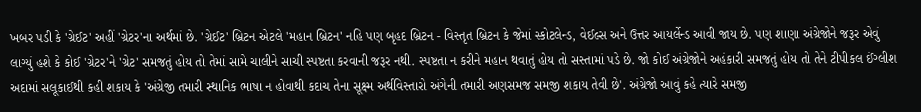ખબર પડી કે 'ગ્રેઈટ' અહીં 'ગ્રેટર'ના અર્થમાં છે. 'ગ્રેઈટ' બ્રિટન એટલે 'મહાન બ્રિટન' નહિ પણ બૃહદ બ્રિટન - વિસ્તૃત બ્રિટન કે જેમાં સ્કોટલેન્ડ, વેઈલ્સ અને ઉત્તર આયર્લેન્ડ આવી જાય છે. પણ શાણા અંગ્રેજોને જરૂર એવું લાગ્યું હશે કે કોઈ 'ગ્રેટર'ને 'ગ્રેટ' સમજતું હોય તો તેમાં સામે ચાલીને સાચી સ્પષ્ટતા કરવાની જરૂર નથી. સ્પષ્ટતા ન કરીને મહાન થવાતું હોય તો સસ્તામાં પડે છે. જો કોઈ અંગ્રેજોને અહંકારી સમજતું હોય તો તેને ટીપીકલ ઈંગ્લીશ અદામાં સલૂકાઈથી કહી શકાય કે 'અંગ્રેજી તમારી સ્થાનિક ભાષા ન હોવાથી કદાચ તેના સૂક્ષ્મ અર્થવિસ્તારો અંગેની તમારી અણસમજ સમજી શકાય તેવી છે'. અંગ્રેજો આવું કહે ત્યારે સમજી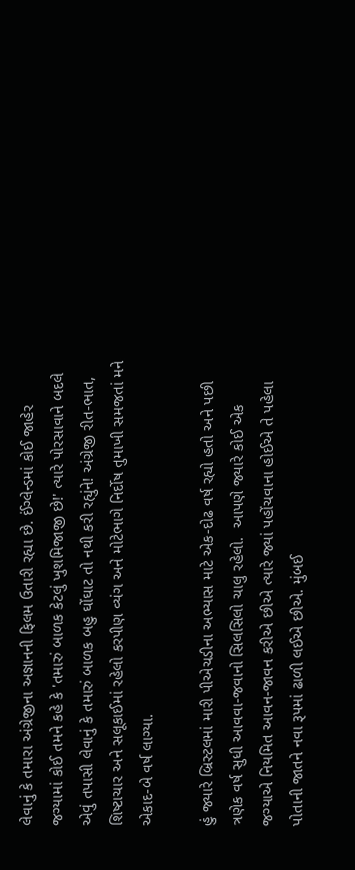લેવાનું કે તમારા અંગ્રેજીના અજ્ઞાનની ફિલમ ઉતારી રહ્યા છે. ઈંગ્લેન્ડમાં કોઈ જાહેર જગ્યામાં કોઈ તમને કહે કે 'તમારું બાળક કેટલું ખુશમિજાજી છે!' ત્યારે પોરસાવાને બદલે એવું તપાસી લેવાનું કે તમારું બાળક બહુ ઘોંઘાટ તો નથી કરી રહ્યુંને! અંગ્રેજી રીત-ભાત, શિષ્ટાચાર અને સલૂકાઈમાં રહેલો કરપીણ વ્યંગ અને મોટેભાગે નિર્દોષ તુમાખી સમજતાં મને એકાદ-બે વર્ષ લાગ્યા.

હું જ્યારે બ્રિસ્ટલમાં મારી પીએચડીના અભ્યાસ માટે એક-દોઢ વર્ષ રહ્યો હતો અને પછી ત્રણેક વર્ષ સુધી આવવા-જવાનો સિલસિલો ચાલુ રહેલો.  આપણે જ્યારે કોઈ એક જગ્યાએ નિયમિત આવન-જાવન કરીએ છીએ ત્યારે જ્યાં પહોંચવાના હોઈએ તે પહેલા પોતાની જાતને નવા રૂપમાં ઢાળી લઈએ છીએ. મુંબઈ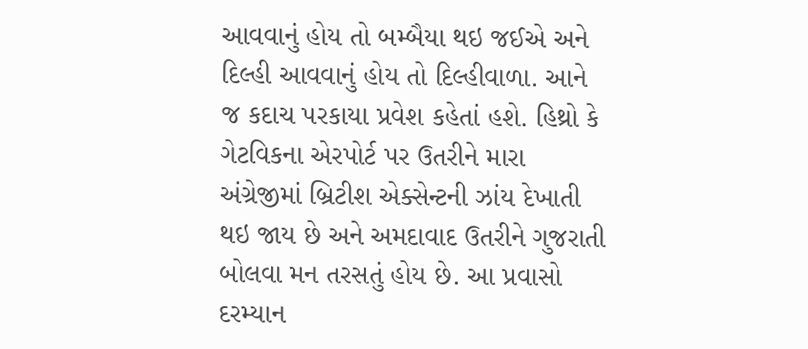આવવાનું હોય તો બમ્બૈયા થઇ જઈએ અને દિલ્હી આવવાનું હોય તો દિલ્હીવાળા. આને જ કદાચ પરકાયા પ્રવેશ કહેતાં હશે. હિથ્રો કે ગેટવિકના એરપોર્ટ પર ઉતરીને મારા અંગ્રેજીમાં બ્રિટીશ એક્સેન્ટની ઝાંય દેખાતી થઇ જાય છે અને અમદાવાદ ઉતરીને ગુજરાતી બોલવા મન તરસતું હોય છે. આ પ્રવાસો દરમ્યાન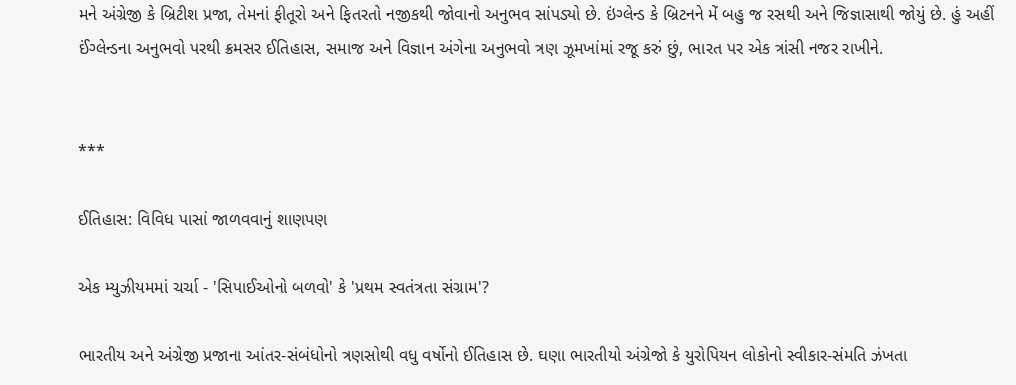મને અંગ્રેજી કે બ્રિટીશ પ્રજા, તેમનાં ફીતૂરો અને ફિતરતો નજીકથી જોવાનો અનુભવ સાંપડ્યો છે. ઇંગ્લેન્ડ કે બ્રિટનને મેં બહુ જ રસથી અને જિજ્ઞાસાથી જોયું છે. હું અહીં ઈંગ્લેન્ડના અનુભવો પરથી ક્રમસર ઈતિહાસ, સમાજ અને વિજ્ઞાન અંગેના અનુભવો ત્રણ ઝૂમખાંમાં રજૂ કરું છું, ભારત પર એક ત્રાંસી નજર રાખીને.


***

ઈતિહાસ: વિવિધ પાસાં જાળવવાનું શાણપણ

એક મ્યુઝીયમમાં ચર્ચા - 'સિપાઈઓનો બળવો' કે 'પ્રથમ સ્વતંત્રતા સંગ્રામ'?

ભારતીય અને અંગ્રેજી પ્રજાના આંતર-સંબંધોનો ત્રણસોથી વધુ વર્ષોનો ઈતિહાસ છે. ઘણા ભારતીયો અંગ્રેજો કે યુરોપિયન લોકોનો સ્વીકાર-સંમતિ ઝંખતા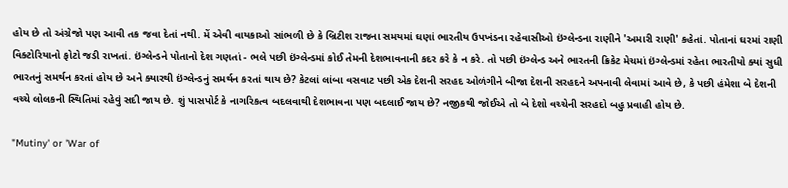હોય છે તો અંગ્રેજો પણ આવી તક જવા દેતાં નથી. મેં એવી વાયકાઓ સાંભળી છે કે બ્રિટીશ રાજના સમયમાં ઘણાં ભારતીય ઉપખંડના રહેવાસીઓ ઇંગ્લેન્ડના રાણીને 'અમારી રાણી' કહેતાં. પોતાનાં ઘરમાં રાણી વિક્ટોરિયાનો ફોટો જડી રાખતાં. ઇંગ્લેન્ડને પોતાનો દેશ ગણતાં - ભલે પછી ઇંગ્લેન્ડમાં કોઈ તેમની દેશભાવનાની કદર કરે કે ન કરે. તો પછી ઇંગ્લેન્ડ અને ભારતની ક્રિકેટ મેચમાં ઇંગ્લેન્ડમાં રહેતા ભારતીયો ક્યાં સુધી ભારતનું સમર્થન કરતાં હોય છે અને ક્યારથી ઇંગ્લેન્ડનું સમર્થન કરતાં થાય છે? કેટલાં લાંબા વસવાટ પછી એક દેશની સરહદ ઓળંગીને બીજા દેશની સરહદને અપનાવી લેવામાં આવે છે, કે પછી હંમેશા બે દેશની વચ્ચે લોલકની સ્થિતિમાં રહેવું સદી જાય છે. શું પાસપોર્ટ કે નાગરિકત્વ બદલવાથી દેશભાવના પણ બદલાઈ જાય છે? નજીકથી જોઈએ તો બે દેશો વચ્ચેની સરહદો બહુ પ્રવાહી હોય છે.

"Mutiny' or 'War of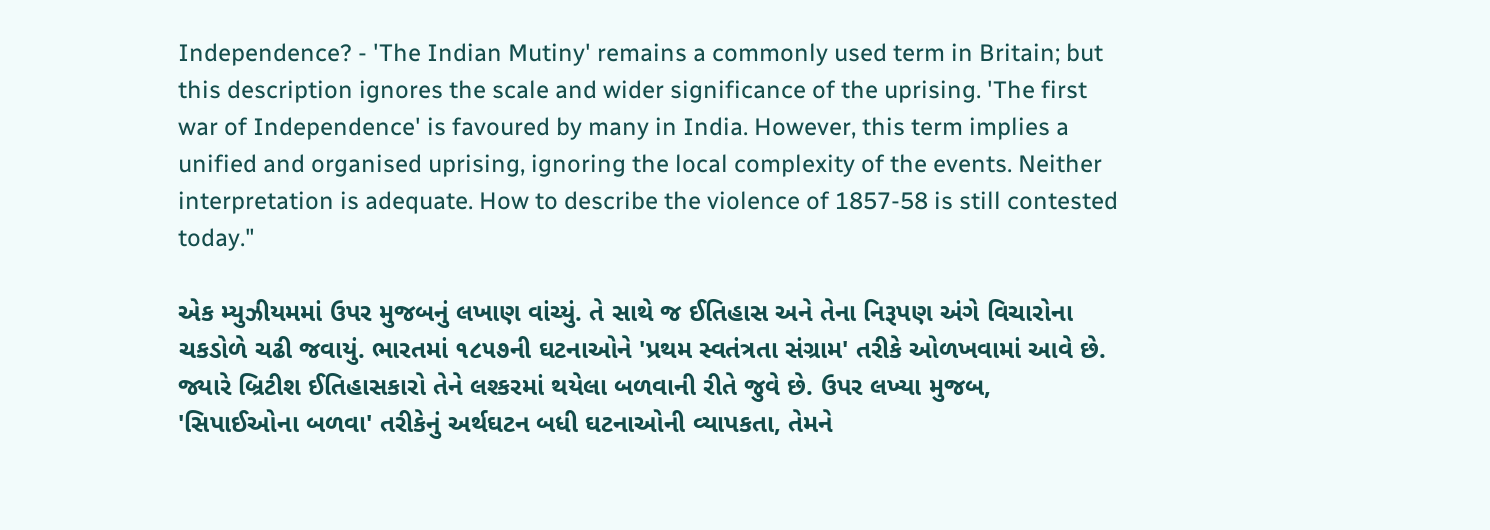Independence? - 'The Indian Mutiny' remains a commonly used term in Britain; but this description ignores the scale and wider significance of the uprising. 'The first war of Independence' is favoured by many in India. However, this term implies a unified and organised uprising, ignoring the local complexity of the events. Neither interpretation is adequate. How to describe the violence of 1857-58 is still contested today."

એક મ્યુઝીયમમાં ઉપર મુજબનું લખાણ વાંચ્યું. તે સાથે જ ઈતિહાસ અને તેના નિરૂપણ અંગે વિચારોના ચકડોળે ચઢી જવાયું. ભારતમાં ૧૮૫૭ની ઘટનાઓને 'પ્રથમ સ્વતંત્રતા સંગ્રામ' તરીકે ઓળખવામાં આવે છે. જ્યારે બ્રિટીશ ઈતિહાસકારો તેને લશ્કરમાં થયેલા બળવાની રીતે જુવે છે. ઉપર લખ્યા મુજબ, 'સિપાઈઓના બળવા' તરીકેનું અર્થઘટન બધી ઘટનાઓની વ્યાપકતા, તેમને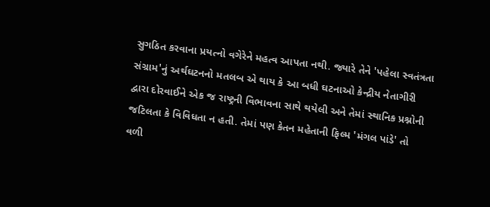સુગઠિત કરવાના પ્રયત્નો વગેરેને મહત્વ આપતા નથી. જ્યારે તેને 'પહેલા સ્વતંત્રતા સંગ્રામ'નું અર્થઘટનનો મતલબ એ થાય કે આ બધી ઘટનાઓ કેન્દ્રીય નેતાગીરી દ્વારા દોરવાઈને એક જ રાષ્ટ્રની વિભાવના સાથે થયેલી અને તેમાં સ્થાનિક પ્રશ્નોની જટિલતા કે વિવિધતા ન હતી. તેમાં પણ કેતન મહેતાની ફિલ્મ 'મંગલ પાંડે' તો વળી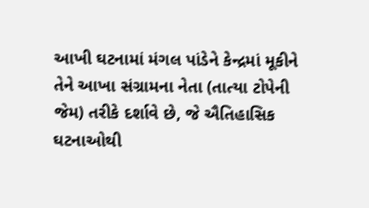આખી ઘટનામાં મંગલ પાંડેને કેન્દ્રમાં મૂકીને તેને આખા સંગ્રામના નેતા (તાત્યા ટોપેની જેમ) તરીકે દર્શાવે છે, જે ઐતિહાસિક ઘટનાઓથી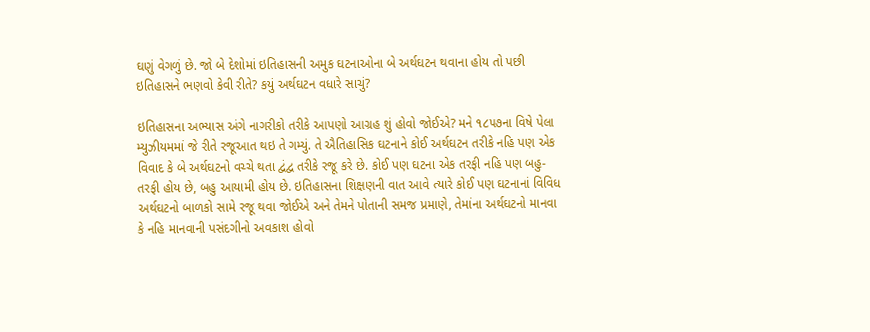ઘણું વેગળું છે. જો બે દેશોમાં ઇતિહાસની અમુક ઘટનાઓના બે અર્થઘટન થવાના હોય તો પછી ઇતિહાસને ભણવો કેવી રીતે? કયું અર્થઘટન વધારે સાચું?

ઇતિહાસના અભ્યાસ અંગે નાગરીકો તરીકે આપણો આગ્રહ શું હોવો જોઈએ? મને ૧૮૫૭ના વિષે પેલા મ્યુઝીયમમાં જે રીતે રજૂઆત થઇ તે ગમ્યું. તે ઐતિહાસિક ઘટનાને કોઈ અર્થઘટન તરીકે નહિ પણ એક વિવાદ કે બે અર્થઘટનો વચ્ચે થતા દ્વંદ્વ તરીકે રજૂ કરે છે. કોઈ પણ ઘટના એક તરફી નહિ પણ બહુ-તરફી હોય છે, બહુ આયામી હોય છે. ઇતિહાસના શિક્ષણની વાત આવે ત્યારે કોઈ પણ ઘટનાનાં વિવિધ અર્થઘટનો બાળકો સામે રજૂ થવા જોઈએ અને તેમને પોતાની સમજ પ્રમાણે, તેમાંના અર્થઘટનો માનવા કે નહિ માનવાની પસંદગીનો અવકાશ હોવો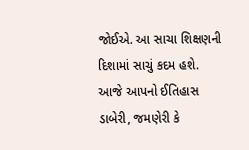જોઈએ. આ સાચા શિક્ષણની દિશામાં સાચું કદમ હશે. આજે આપનો ઈતિહાસ ડાબેરી, જમણેરી કે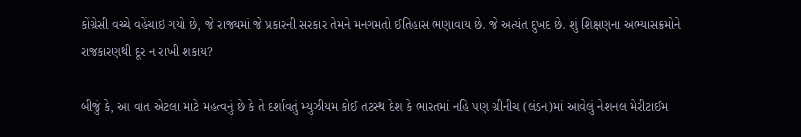કોંગ્રેસી વચ્ચે વહેંચાઇ ગયો છે, જે રાજ્યમાં જે પ્રકારની સરકાર તેમને મનગમતો ઈતિહાસ ભણાવાય છે. જે અત્યંત દુખદ છે. શું શિક્ષણના અભ્યાસક્રમોને રાજકારણથી દૂર ન રાખી શકાય?

બીજું કે, આ વાત એટલા માટે મહત્વનું છે કે તે દર્શાવતું મ્યુઝીયમ કોઈ તટસ્થ દેશ કે ભારતમાં નહિ પણ ગ્રીનીચ (લંડન)માં આવેલું નેશનલ મેરીટાઈમ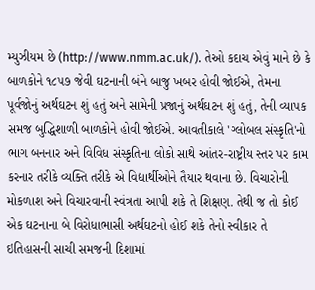મ્યુઝીયમ છે (http://www.nmm.ac.uk/). તેઓ કદાચ એવું માને છે કે બાળકોને ૧૮૫૭ જેવી ઘટનાની બંને બાજુ ખબર હોવી જોઈએ, તેમના પૂર્વજોનું અર્થઘટન શું હતું અને સામેની પ્રજાનું અર્થઘટન શું હતું, તેની વ્યાપક સમજ બુદ્ધિશાળી બાળકોને હોવી જોઈએ. આવતીકાલે 'ગ્લોબલ સંસ્કૃતિ'નો ભાગ બનનાર અને વિવિધ સંસ્કૃતિના લોકો સાથે આંતર-રાષ્ટ્રીય સ્તર પર કામ કરનાર તરીકે વ્યક્તિ તરીકે એ વિદ્યાર્થીઓને તૈયાર થવાના છે. વિચારોની મોકળાશ અને વિચારવાની સ્વંત્રતા આપી શકે તે શિક્ષણ. તેથી જ તો કોઈ એક ઘટનાના બે વિરોધાભાસી અર્થઘટનો હોઈ શકે તેનો સ્વીકાર તે ઇતિહાસની સાચી સમજની દિશામાં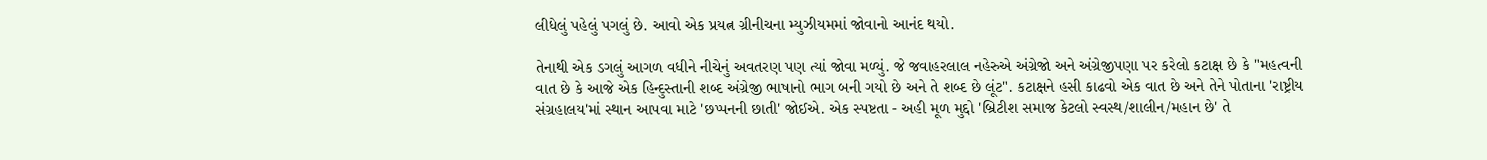લીધેલું પહેલું પગલું છે. આવો એક પ્રયત્ન ગ્રીનીચના મ્યુઝીયમમાં જોવાનો આનંદ થયો.

તેનાથી એક ડગલું આગળ વધીને નીચેનું અવતરણ પણ ત્યાં જોવા મળ્યું. જે જવાહરલાલ નહેરુએ અંગ્રેજો અને અંગ્રેજીપણા પર કરેલો કટાક્ષ છે કે "મહત્વની વાત છે કે આજે એક હિન્દુસ્તાની શબ્દ અંગ્રેજી ભાષાનો ભાગ બની ગયો છે અને તે શબ્દ છે લૂંટ". કટાક્ષને હસી કાઢવો એક વાત છે અને તેને પોતાના 'રાષ્ટ્રીય સંગ્રહાલય'માં સ્થાન આપવા માટે 'છપ્પનની છાતી' જોઈએ. એક સ્પષ્ટતા - અહી મૂળ મુદ્દો 'બ્રિટીશ સમાજ કેટલો સ્વસ્થ/શાલીન/મહાન છે' તે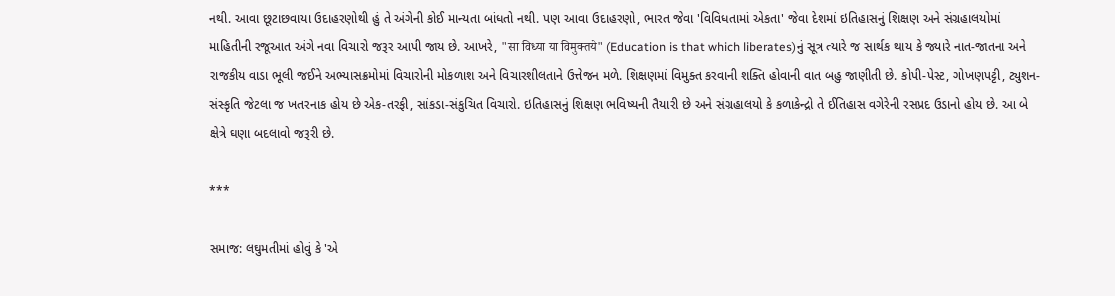નથી. આવા છૂટાછવાયા ઉદાહરણોથી હું તે અંગેની કોઈ માન્યતા બાંધતો નથી. પણ આવા ઉદાહરણો, ભારત જેવા 'વિવિધતામાં એકતા' જેવા દેશમાં ઇતિહાસનું શિક્ષણ અને સંગ્રહાલયોમાં માહિતીની રજૂઆત અંગે નવા વિચારો જરૂર આપી જાય છે. આખરે, "सा विध्या या विमुक्तये" (Education is that which liberates)નું સૂત્ર ત્યારે જ સાર્થક થાય કે જ્યારે નાત-જાતના અને રાજકીય વાડા ભૂલી જઈને અભ્યાસક્રમોમાં વિચારોની મોકળાશ અને વિચારશીલતાને ઉત્તેજન મળે. શિક્ષણમાં વિમુક્ત કરવાની શક્તિ હોવાની વાત બહુ જાણીતી છે. કોપી-પેસ્ટ, ગોખણપટ્ટી, ટ્યુશન-સંસ્કૃતિ જેટલા જ ખતરનાક હોય છે એક-તરફી, સાંકડા-સંકુચિત વિચારો. ઇતિહાસનું શિક્ષણ ભવિષ્યની તૈયારી છે અને સંગ્રહાલયો કે કળાકેન્દ્રો તે ઈતિહાસ વગેરેની રસપ્રદ ઉડાનો હોય છે. આ બે ક્ષેત્રે ઘણા બદલાવો જરૂરી છે.

***

સમાજ: લઘુમતીમાં હોવું કે 'એ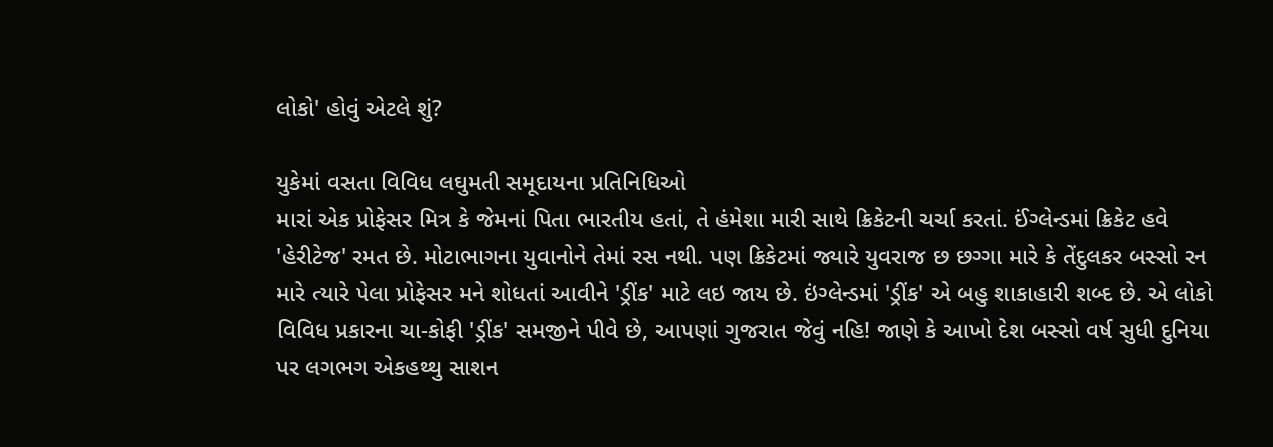લોકો' હોવું એટલે શું?

યુકેમાં વસતા વિવિધ લઘુમતી સમૂદાયના પ્રતિનિધિઓ
મારાં એક પ્રોફેસર મિત્ર કે જેમનાં પિતા ભારતીય હતાં, તે હંમેશા મારી સાથે ક્રિકેટની ચર્ચા કરતાં. ઈંગ્લેન્ડમાં ક્રિકેટ હવે 'હેરીટેજ' રમત છે. મોટાભાગના યુવાનોને તેમાં રસ નથી. પણ ક્રિકેટમાં જ્યારે યુવરાજ છ છગ્ગા મારે કે તેંદુલકર બસ્સો રન મારે ત્યારે પેલા પ્રોફેસર મને શોધતાં આવીને 'ડ્રીંક' માટે લઇ જાય છે. ઇંગ્લેન્ડમાં 'ડ્રીંક' એ બહુ શાકાહારી શબ્દ છે. એ લોકો વિવિધ પ્રકારના ચા-કોફી 'ડ્રીંક' સમજીને પીવે છે, આપણાં ગુજરાત જેવું નહિ! જાણે કે આખો દેશ બસ્સો વર્ષ સુધી દુનિયા પર લગભગ એકહથ્થુ સાશન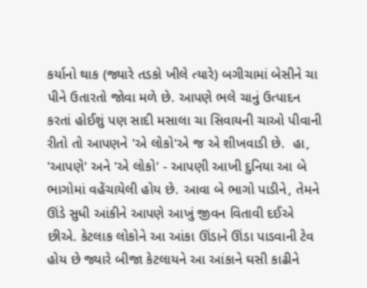કર્યાનો થાક (જ્યારે તડકો ખીલે ત્યારે) બગીચામાં બેસીને ચા પીને ઉતારતો જોવા મળે છે. આપણે ભલે ચાનું ઉત્પાદન કરતાં હોઈશું પણ સાદી મસાલા ચા સિવાયની ચાઓ પીવાની રીતો તો આપણને 'એ લોકો'એ જ એ શીખવાડી છે.  હા, 'આપણે' અને 'એ લોકો' - આપણી આખી દુનિયા આ બે ભાગોમાં વહેંચાયેલી હોય છે. આવા બે ભાગો પાડીને, તેમને ઊંડે સુધી આંકીને આપણે આખું જીવન વિતાવી દઈએ છીએ. કેટલાક લોકોને આ આંકા ઊંડાને ઊંડા પાડવાની ટેવ હોય છે જ્યારે બીજા કેટલાયને આ આંકાને ઘસી કાઢીને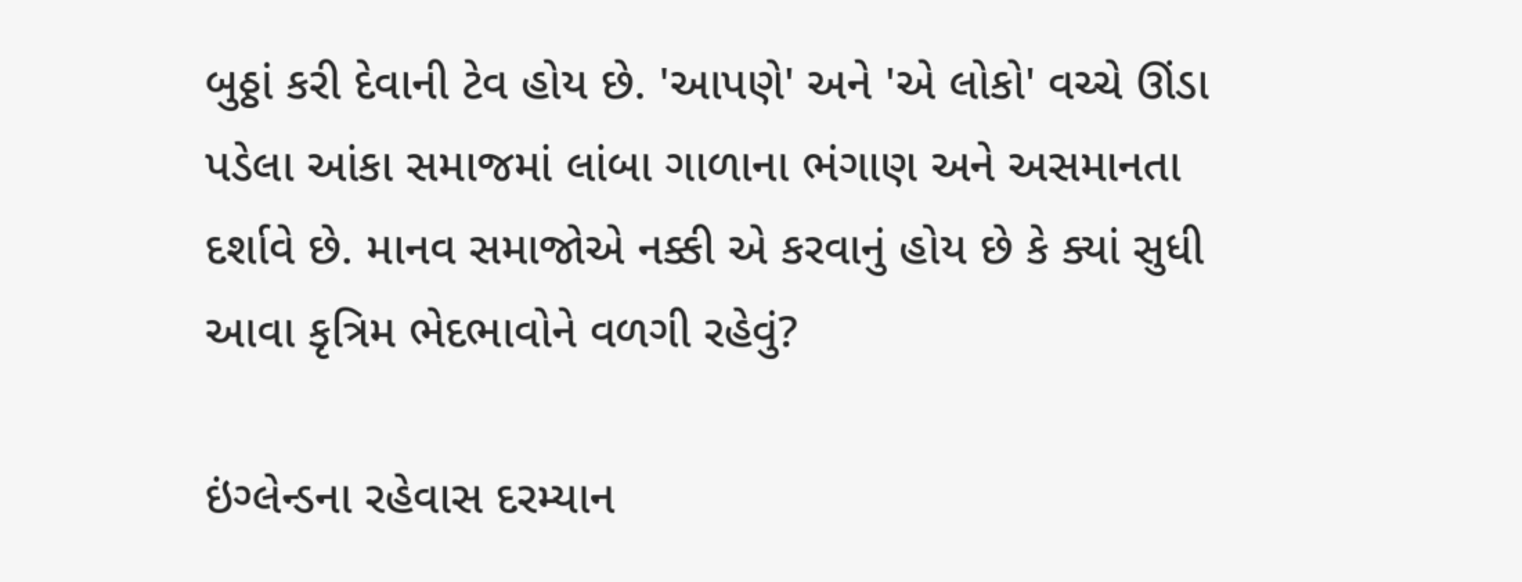બુઠ્ઠાં કરી દેવાની ટેવ હોય છે. 'આપણે' અને 'એ લોકો' વચ્ચે ઊંડા પડેલા આંકા સમાજમાં લાંબા ગાળાના ભંગાણ અને અસમાનતા દર્શાવે છે. માનવ સમાજોએ નક્કી એ કરવાનું હોય છે કે ક્યાં સુધી આવા કૃત્રિમ ભેદભાવોને વળગી રહેવું?

ઇંગ્લેન્ડના રહેવાસ દરમ્યાન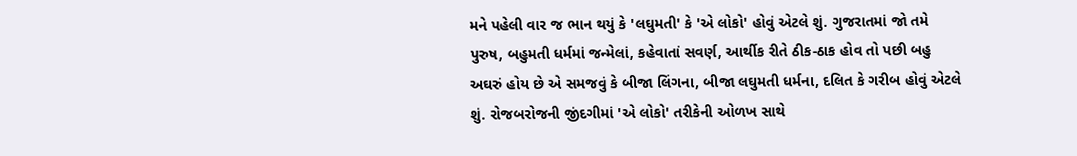મને પહેલી વાર જ ભાન થયું કે 'લઘુમતી' કે 'એ લોકો' હોવું એટલે શું. ગુજરાતમાં જો તમે પુરુષ, બહુમતી ધર્મમાં જન્મેલાં, કહેવાતાં સવર્ણ, આર્થીક રીતે ઠીક-ઠાક હોવ તો પછી બહુ અઘરું હોય છે એ સમજવું કે બીજા લિંગના, બીજા લઘુમતી ધર્મના, દલિત કે ગરીબ હોવું એટલે શું. રોજબરોજની જીંદગીમાં 'એ લોકો' તરીકેની ઓળખ સાથે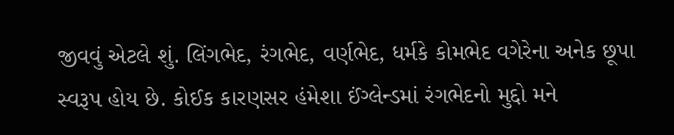જીવવું એટલે શું. લિંગભેદ, રંગભેદ, વર્ણભેદ, ધર્મકે કોમભેદ વગેરેના અનેક છૂપા સ્વરૂપ હોય છે. કોઈક કારણસર હંમેશા ઈંગ્લેન્ડમાં રંગભેદનો મુદ્દો મને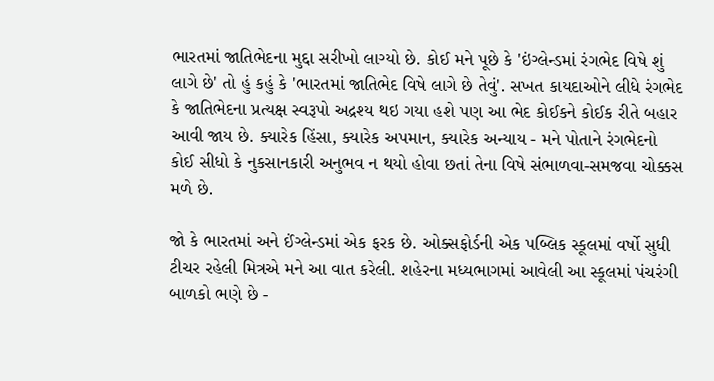ભારતમાં જાતિભેદના મુદ્દા સરીખો લાગ્યો છે. કોઈ મને પૂછે કે 'ઇંગ્લેન્ડમાં રંગભેદ વિષે શું લાગે છે' તો હું કહું કે 'ભારતમાં જાતિભેદ વિષે લાગે છે તેવું'. સખત કાયદાઓને લીધે રંગભેદ કે જાતિભેદના પ્રત્યક્ષ સ્વરૂપો અદ્રશ્ય થઇ ગયા હશે પણ આ ભેદ કોઈકને કોઈક રીતે બહાર આવી જાય છે. ક્યારેક હિંસા, ક્યારેક અપમાન, ક્યારેક અન્યાય - મને પોતાને રંગભેદનો કોઈ સીધો કે નુકસાનકારી અનુભવ ન થયો હોવા છતાં તેના વિષે સંભાળવા-સમજવા ચોક્કસ મળે છે.

જો કે ભારતમાં અને ઈંગ્લેન્ડમાં એક ફરક છે. ઓક્સફોર્ડની એક પબ્લિક સ્કૂલમાં વર્ષો સુધી ટીચર રહેલી મિત્રએ મને આ વાત કરેલી. શહેરના મધ્યભાગમાં આવેલી આ સ્કૂલમાં પંચરંગી બાળકો ભણે છે -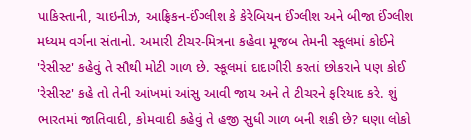પાકિસ્તાની, ચાઇનીઝ, આફ્રિકન-ઈંગ્લીશ કે કેરેબિયન ઈંગ્લીશ અને બીજા ઈંગ્લીશ મધ્યમ વર્ગના સંતાનો. અમારી ટીચર-મિત્રના કહેવા મૂજબ તેમની સ્કૂલમાં કોઈને 'રેસીસ્ટ' કહેવું તે સૌથી મોટી ગાળ છે. સ્કૂલમાં દાદાગીરી કરતાં છોકરાને પણ કોઈ 'રેસીસ્ટ' કહે તો તેની આંખમાં આંસુ આવી જાય અને તે ટીચરને ફરિયાદ કરે. શું ભારતમાં જાતિવાદી, કોમવાદી કહેવું તે હજી સુધી ગાળ બની શકી છે? ઘણા લોકો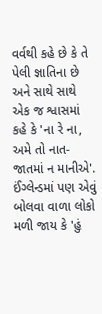વર્વથી કહે છે કે તે પેલી જ્ઞાતિના છે અને સાથે સાથે એક જ શ્વાસમાં કહે કે 'ના રે ના, અમે તો નાત-જાતમાં ન માનીએ'. ઈંગ્લેન્ડમાં પણ એવું બોલવા વાળા લોકો મળી જાય કે 'હું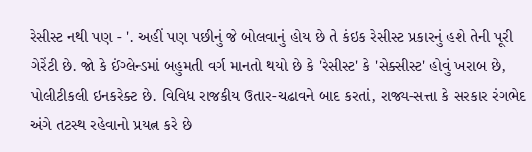રેસીસ્ટ નથી પણ - '. અહીં પણ પછીનું જે બોલવાનું હોય છે તે કંઇક રેસીસ્ટ પ્રકારનું હશે તેની પૂરી ગેરેંટી છે. જો કે ઈંગ્લેન્ડમાં બહુમતી વર્ગ માનતો થયો છે કે 'રેસીસ્ટ' કે 'સેક્સીસ્ટ' હોવું ખરાબ છે, પોલીટીકલી ઇનકરેક્ટ છે. વિવિધ રાજકીય ઉતાર-ચઢાવને બાદ કરતાં, રાજ્ય-સત્તા કે સરકાર રંગભેદ અંગે તટસ્થ રહેવાનો પ્રયત્ન કરે છે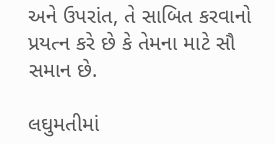અને ઉપરાંત, તે સાબિત કરવાનો પ્રયત્ન કરે છે કે તેમના માટે સૌ સમાન છે.

લઘુમતીમાં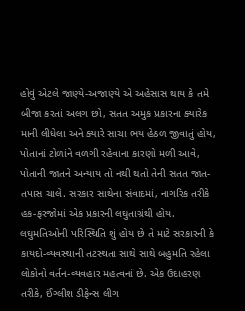હોવું એટલે જાણ્યે-અજાણ્યે એ અહેસાસ થાય કે તમે બીજા કરતાં અલગ છો, સતત અમુક પ્રકારના ક્યારેક માની લીધેલા અને ક્યારે સાચા ભય હેઠળ જીવાતું હોય, પોતાનાં ટોળાંને વળગી રહેવાના કારણો મળી આવે, પોતાની જાતને અન્યાય તો નથી થતો તેની સતત જાત-તપાસ ચાલે. સરકાર સાથેના સંવાદમાં, નાગરિક તરીકે હક-ફરજોમાં એક પ્રકારની લઘુતાગ્રંથી હોય. લઘુમતિઓની પરિસ્થિતિ શું હોય છે તે માટે સરકારની કે કાયદો-વ્યવસ્થાની તટસ્થતા સાથે સાથે બહુમતિ રહેલા લોકોનો વર્તન-વ્યવહાર મહત્વનાં છે. એક ઉદાહરણ તરીકે, ઈંગ્લીશ ડીફેન્સ લીગ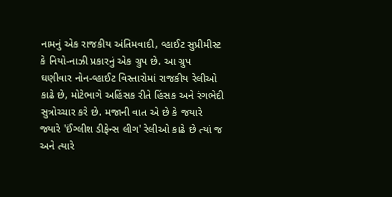નામનું એક રાજકીય અંતિમવાદી, વ્હાઈટ સુપ્રીમીસ્ટ કે નિયો-નાઝી પ્રકારનું એક ગ્રુપ છે. આ ગ્રુપ ઘણીવાર નોન-વ્હાઈટ વિસ્તારોમાં રાજકીય રેલીઓ કાઢે છે, મોટેભાગે અહિંસક રીતે હિંસક અને રંગભેદી સુત્રોચ્ચાર કરે છે. મજાની વાત એ છે કે જયારે જ્યારે 'ઈંગ્લીશ ડીફેન્સ લીગ' રેલીઓ કાઢે છે ત્યાં જ અને ત્યારે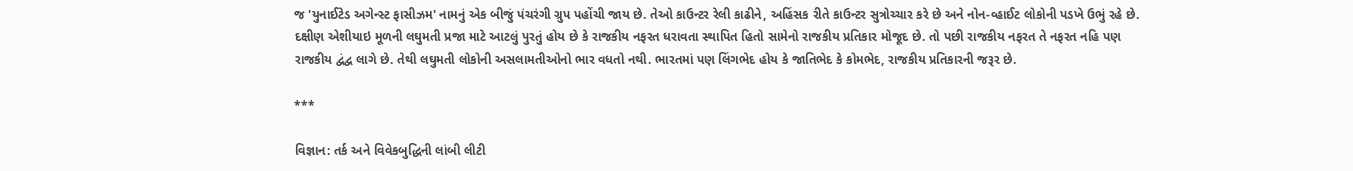જ 'યુનાઈટેડ અગેન્સ્ટ ફાસીઝમ' નામનું એક બીજું પંચરંગી ગ્રુપ પહોંચી જાય છે. તેઓ કાઉન્ટર રેલી કાઢીને, અહિંસક રીતે કાઉન્ટર સુત્રોચ્ચાર કરે છે અને નોન-વ્હાઈટ લોકોની પડખે ઉભું રહે છે. દક્ષીણ એશીયાઇ મૂળની લઘુમતી પ્રજા માટે આટલું પુરતું હોય છે કે રાજકીય નફરત ધરાવતા સ્થાપિત હિતો સામેનો રાજકીય પ્રતિકાર મોજૂદ છે. તો પછી રાજકીય નફરત તે નફરત નહિ પણ રાજકીય દ્વંદ્વ લાગે છે. તેથી લઘુમતી લોકોની અસલામતીઓનો ભાર વધતો નથી. ભારતમાં પણ લિંગભેદ હોય કે જાતિભેદ કે કોમભેદ, રાજકીય પ્રતિકારની જરૂર છે.

***

વિજ્ઞાન: તર્ક અને વિવેકબુદ્ધિની લાંબી લીટી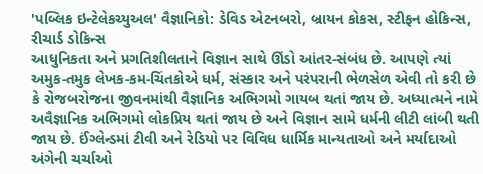'પબ્લિક ઇન્ટેલેકચ્યુઅલ' વૈજ્ઞાનિકો: ડેવિડ એટનબરો, બ્રાયન કોકસ, સ્ટીફન હોકિન્સ, રીચાર્ડ ડોકિન્સ
આધુનિકતા અને પ્રગતિશીલતાને વિજ્ઞાન સાથે ઊંડો આંતર-સંબંધ છે. આપણે ત્યાં અમુક-તમુક લેખક-કમ-ચિંતકોએ ધર્મ, સંસ્કાર અને પરંપરાની ભેળસેળ એવી તો કરી છે કે રોજબરોજના જીવનમાંથી વૈજ્ઞાનિક અભિગમો ગાયબ થતાં જાય છે. અધ્યાત્મને નામે અવૈજ્ઞાનિક અભિગમો લોકપ્રિય થતાં જાય છે અને વિજ્ઞાન સામે ધર્મની લીટી લાંબી થતી જાય છે. ઈંગ્લેન્ડમાં ટીવી અને રેડિયો પર વિવિધ ધાર્મિક માન્યતાઓ અને મર્યાદાઓ અંગેની ચર્ચાઓ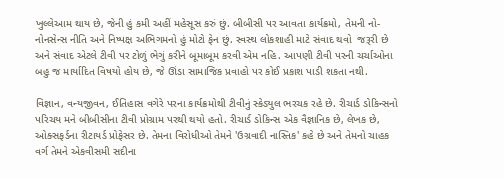ખુલ્લેઆમ થાય છે, જેની હું કમી અહીં મહેસૂસ કરું છું. બીબીસી પર આવતા કાર્યક્રમો, તેમની નો-નોનસેન્સ નીતિ અને નિષ્પક્ષ અભિગમનો હું મોટો ફેન છું. સ્વસ્થ લોકશાહી માટે સંવાદ થવો  જરૂરી છે અને સંવાદ એટલે ટીવી પર ટોળું ભેગું કરીને બૂમાબૂમ કરવી એમ નહિ. આપણી ટીવી પરની ચર્ચાઓના બહુ જ માર્યાદિત વિષયો હોય છે, જે ઊંડા સામાજિક પ્રવાહો પર કોઈ પ્રકાશ પાડી શકતા નથી.

વિજ્ઞાન, વન્યજીવન, ઈતિહાસ વગેરે પરના કાર્યક્રમોથી ટીવીનું સ્કેડ્યુલ ભરચક રહે છે. રીચાર્ડ ડોકિન્સનો પરિચય મને બીબીસીના ટીવી પ્રોગ્રામ પરથી થયો હતો. રીચાર્ડ ડોકિન્સ એક વૈજ્ઞાનિક છે, લેખક છે, ઓક્સફર્ડના રીટાયર્ડ પ્રોફેસર છે. તેમના વિરોધીઓ તેમને 'ઉગ્રવાદી નાસ્તિક' કહે છે અને તેમનો ચાહક વર્ગ તેમને એકવીસમી સદીના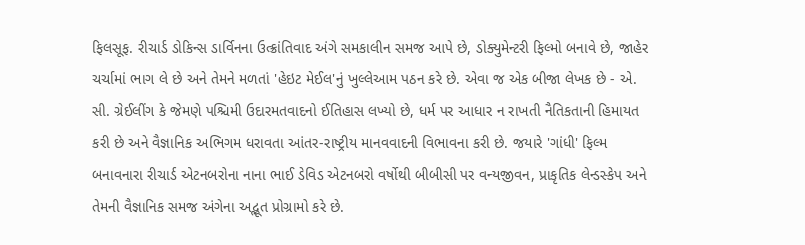ફિલસૂફ. રીચાર્ડ ડોકિન્સ ડાર્વિનના ઉત્ક્રાંતિવાદ અંગે સમકાલીન સમજ આપે છે, ડોક્યુમેન્ટરી ફિલ્મો બનાવે છે, જાહેર ચર્ચામાં ભાગ લે છે અને તેમને મળતાં 'હેઇટ મેઈલ'નું ખુલ્લેઆમ પઠન કરે છે. એવા જ એક બીજા લેખક છે - એ. સી. ગ્રેઈલીંગ કે જેમણે પશ્ચિમી ઉદારમતવાદનો ઈતિહાસ લખ્યો છે, ધર્મ પર આધાર ન રાખતી નૈતિકતાની હિમાયત કરી છે અને વૈજ્ઞાનિક અભિગમ ધરાવતા આંતર-રાષ્ટ્રીય માનવવાદની વિભાવના કરી છે. જયારે 'ગાંધી' ફિલ્મ બનાવનારા રીચાર્ડ એટનબરોના નાના ભાઈ ડેવિડ એટનબરો વર્ષોથી બીબીસી પર વન્યજીવન, પ્રાકૃતિક લેન્ડસ્કેપ અને તેમની વૈજ્ઞાનિક સમજ અંગેના અદ્ભૂત પ્રોગ્રામો કરે છે.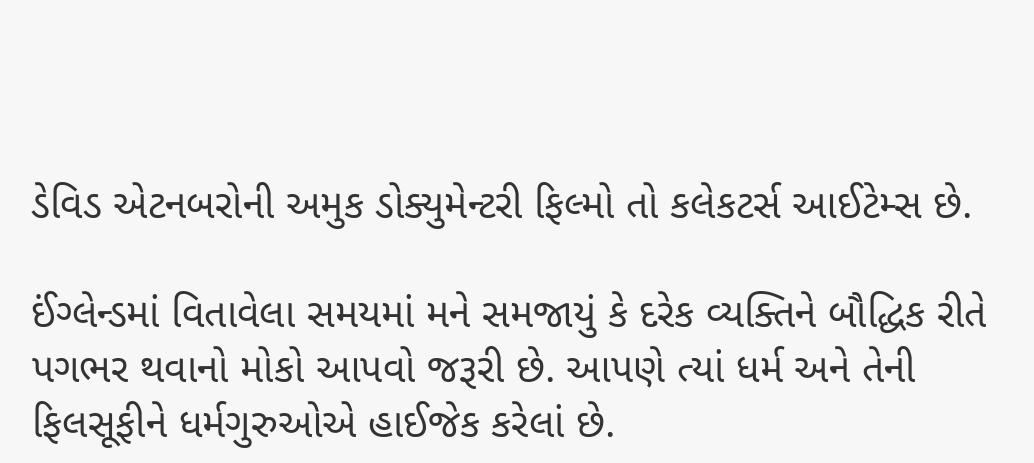ડેવિડ એટનબરોની અમુક ડોક્યુમેન્ટરી ફિલ્મો તો કલેકટર્સ આઈટેમ્સ છે.

ઈંગ્લેન્ડમાં વિતાવેલા સમયમાં મને સમજાયું કે દરેક વ્યક્તિને બૌદ્ધિક રીતે પગભર થવાનો મોકો આપવો જરૂરી છે. આપણે ત્યાં ધર્મ અને તેની ફિલસૂફીને ધર્મગુરુઓએ હાઈજેક કરેલાં છે.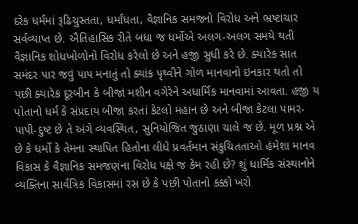દરેક ધર્મમાં રૂઢિચુસ્તતા, ધર્માંધતા, વૈજ્ઞાનિક સમજનો વિરોધ અને ભ્રષ્ટાચાર સર્વવ્યાપ્ત છે. ઐતિહાસિક રીતે બધા જ ધર્મોએ અલગ-અલગ સમયે થતી વૈજ્ઞાનિક શોધખોળોનો વિરોધ કરેલો છે અને હજી સુધી કરે છે. ક્યારેક સાત સમંદર પાર જવું પાપ મનાતું તો ક્યાંક પૃથ્વીને ગોળ માનવાનો ઇનકાર થતો તો પછી ક્યારેક દૂરબીન કે બીજાં મશીન વગેરેને અધાર્મિક માનવામાં આવતા. હજી ય પોતાનો ધર્મ કે સંપ્રદાય બીજા કરતાં કેટલો મહાન છે અને બીજા કેટલા પામર-પાપી-દુષ્ટ છે તે અંગે વ્યવસ્થિત, સુનિયોજિત જુઠાણા ચાલે જ છે. મૂળ પ્રશ્ન એ છે કે ધર્મો કે તેમના સ્થાપિત હિતોના લીધે પ્રવર્તમાન સંકુચિતતાઓ હંમેશા માનવ વિકાસ કે વૈજ્ઞાનિક સમજણના વિરોધ પક્ષે જ કેમ રહી છે? શું ધાર્મિક સંસ્થાનોને વ્યક્તિના સાર્વત્રિક વિકાસમાં રસ છે કે પછી પોતાનો કક્કો ખરો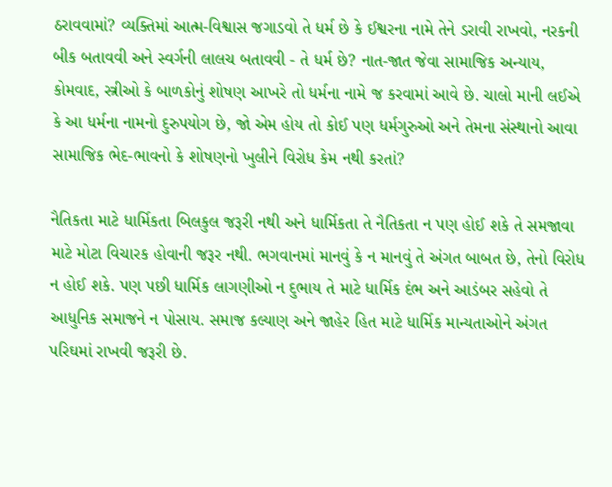ઠરાવવામાં? વ્યક્તિમાં આત્મ-વિશ્વાસ જગાડવો તે ધર્મ છે કે ઈશ્વરના નામે તેને ડરાવી રાખવો, નરકની બીક બતાવવી અને સ્વર્ગની લાલચ બતાવવી - તે ધર્મ છે? નાત-જાત જેવા સામાજિક અન્યાય, કોમવાદ, સ્ત્રીઓ કે બાળકોનું શોષણ આખરે તો ધર્મના નામે જ કરવામાં આવે છે. ચાલો માની લઈએ કે આ ધર્મના નામનો દુરુપયોગ છે, જો એમ હોય તો કોઈ પણ ધર્મગુરુઓ અને તેમના સંસ્થાનો આવા સામાજિક ભેદ-ભાવનો કે શોષણનો ખુલીને વિરોધ કેમ નથી કરતાં?

નૈતિકતા માટે ધાર્મિકતા બિલકુલ જરૂરી નથી અને ધાર્મિકતા તે નૈતિકતા ન પણ હોઈ શકે તે સમજાવા માટે મોટા વિચારક હોવાની જરૂર નથી. ભગવાનમાં માનવું કે ન માનવું તે અંગત બાબત છે, તેનો વિરોધ ન હોઈ શકે. પણ પછી ધાર્મિક લાગણીઓ ન દુભાય તે માટે ધાર્મિક દંભ અને આડંબર સહેવો તે આધુનિક સમાજને ન પોસાય. સમાજ કલ્યાણ અને જાહેર હિત માટે ધાર્મિક માન્યતાઓને અંગત પરિઘમાં રાખવી જરૂરી છે.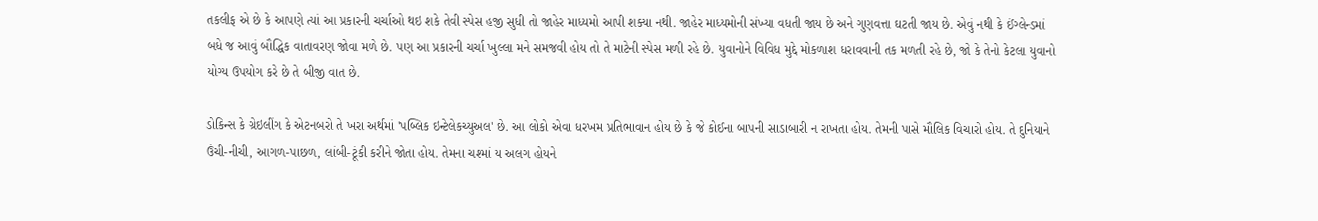તકલીફ એ છે કે આપણે ત્યાં આ પ્રકારની ચર્ચાઓ થઇ શકે તેવી સ્પેસ હજી સુધી તો જાહેર માધ્યમો આપી શક્યા નથી. જાહેર માધ્યમોની સંખ્યા વધતી જાય છે અને ગુણવત્તા ઘટતી જાય છે. એવું નથી કે ઈંગ્લેન્ડમાં બધે જ આવું બૌદ્ધિક વાતાવરણ જોવા મળે છે. પણ આ પ્રકારની ચર્ચા ખુલ્લા મને સમજવી હોય તો તે માટેની સ્પેસ મળી રહે છે. યુવાનોને વિવિધ મુદ્દે મોકળાશ ધરાવવાની તક મળતી રહે છે, જો કે તેનો કેટલા યુવાનો યોગ્ય ઉપયોગ કરે છે તે બીજી વાત છે.

ડોકિન્સ કે ગ્રેઇલીંગ કે એટનબરો તે ખરા અર્થમાં 'પબ્લિક ઇન્ટેલેકચ્યુઅલ' છે. આ લોકો એવા ધરખમ પ્રતિભાવાન હોય છે કે જે કોઈના બાપની સાડાબારી ન રાખતા હોય. તેમની પાસે મૌલિક વિચારો હોય. તે દુનિયાને ઉંચી-નીચી, આગળ-પાછળ, લાંબી-ટૂંકી કરીને જોતા હોય. તેમના ચશ્માં ય અલગ હોયને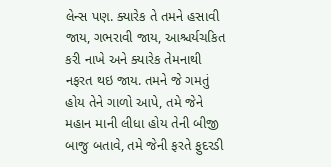લેન્સ પણ. ક્યારેક તે તમને હસાવી જાય, ગભરાવી જાય, આશ્ચર્યચકિત કરી નાખે અને ક્યારેક તેમનાથી નફરત થઇ જાય. તમને જે ગમતું હોય તેને ગાળો આપે, તમે જેને મહાન માની લીધા હોય તેની બીજી બાજુ બતાવે, તમે જેની ફરતે ફુદરડી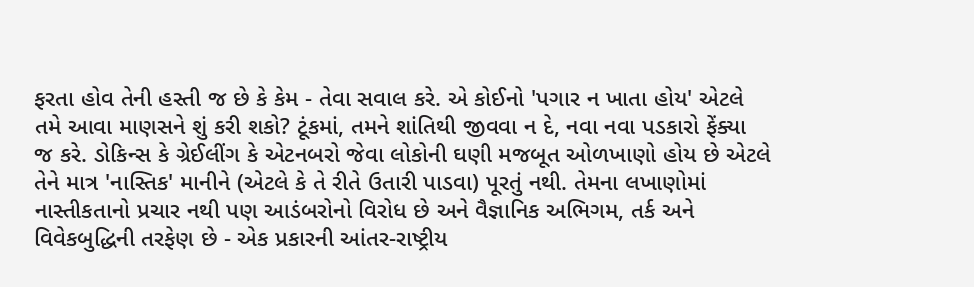ફરતા હોવ તેની હસ્તી જ છે કે કેમ - તેવા સવાલ કરે. એ કોઈનો 'પગાર ન ખાતા હોય' એટલે તમે આવા માણસને શું કરી શકો? ટૂંકમાં, તમને શાંતિથી જીવવા ન દે, નવા નવા પડકારો ફેંક્યા જ કરે. ડોકિન્સ કે ગ્રેઈલીંગ કે એટનબરો જેવા લોકોની ઘણી મજબૂત ઓળખાણો હોય છે એટલે તેને માત્ર 'નાસ્તિક' માનીને (એટલે કે તે રીતે ઉતારી પાડવા) પૂરતું નથી. તેમના લખાણોમાં નાસ્તીકતાનો પ્રચાર નથી પણ આડંબરોનો વિરોધ છે અને વૈજ્ઞાનિક અભિગમ, તર્ક અને વિવેકબુદ્ધિની તરફેણ છે - એક પ્રકારની આંતર-રાષ્ટ્રીય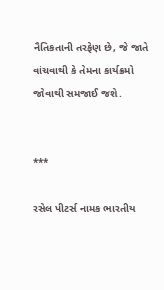નૈતિકતાની તરફેણ છે, જે જાતે વાંચવાથી કે તેમના કાર્યક્રમો જોવાથી સમજાઈ જશે.


***

રસેલ પીટર્સ નામક ભારતીય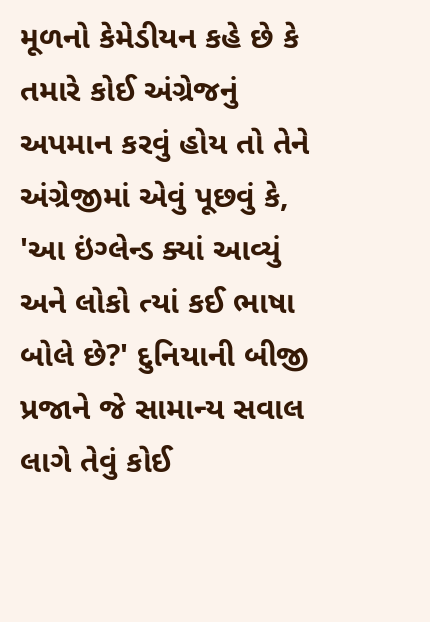મૂળનો કેમેડીયન કહે છે કે તમારે કોઈ અંગ્રેજનું અપમાન કરવું હોય તો તેને અંગ્રેજીમાં એવું પૂછવું કે, 'આ ઇંગ્લેન્ડ ક્યાં આવ્યું અને લોકો ત્યાં કઈ ભાષા બોલે છે?' દુનિયાની બીજી પ્રજાને જે સામાન્ય સવાલ લાગે તેવું કોઈ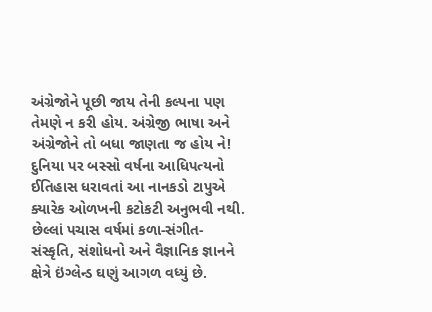અંગ્રેજોને પૂછી જાય તેની કલ્પના પણ તેમણે ન કરી હોય. અંગ્રેજી ભાષા અને અંગ્રેજોને તો બધા જાણતા જ હોય ને! દુનિયા પર બસ્સો વર્ષના આધિપત્યનો ઈતિહાસ ધરાવતાં આ નાનકડો ટાપુએ ક્યારેક ઓળખની કટોકટી અનુભવી નથી. છેલ્લાં પચાસ વર્ષમાં કળા-સંગીત-સંસ્કૃતિ, સંશોધનો અને વૈજ્ઞાનિક જ્ઞાનને ક્ષેત્રે ઇંગ્લેન્ડ ઘણું આગળ વધ્યું છે.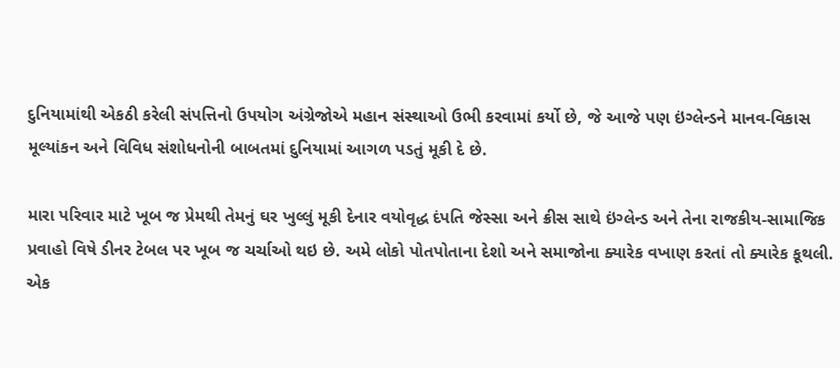દુનિયામાંથી એકઠી કરેલી સંપત્તિનો ઉપયોગ અંગ્રેજોએ મહાન સંસ્થાઓ ઉભી કરવામાં કર્યો છે, જે આજે પણ ઇંગ્લેન્ડને માનવ-વિકાસ મૂલ્યાંકન અને વિવિધ સંશોધનોની બાબતમાં દુનિયામાં આગળ પડતું મૂકી દે છે.

મારા પરિવાર માટે ખૂબ જ પ્રેમથી તેમનું ઘર ખુલ્લું મૂકી દેનાર વયોવૃદ્ધ દંપતિ જેસ્સા અને ક્રીસ સાથે ઇંગ્લેન્ડ અને તેના રાજકીય-સામાજિક પ્રવાહો વિષે ડીનર ટેબલ પર ખૂબ જ ચર્ચાઓ થઇ છે. અમે લોકો પોતપોતાના દેશો અને સમાજોના ક્યારેક વખાણ કરતાં તો ક્યારેક કૂથલી. એક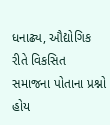ધનાઢ્ય, ઔદ્યોગિક રીતે વિકસિત સમાજના પોતાના પ્રશ્નો હોય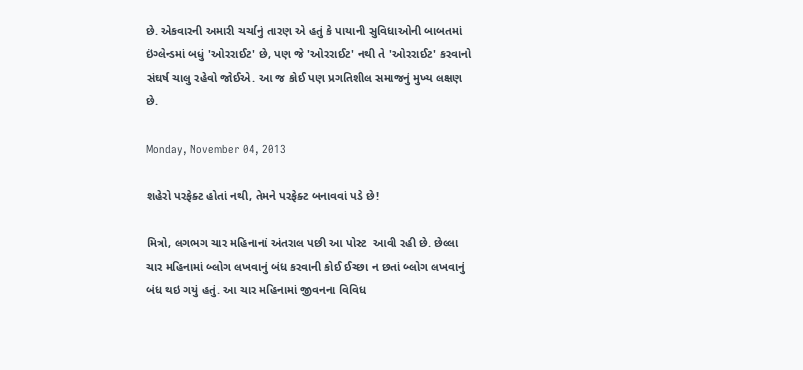છે. એકવારની અમારી ચર્ચાનું તારણ એ હતું કે પાયાની સુવિધાઓની બાબતમાં ઇંગ્લેન્ડમાં બધું 'ઓરરાઈટ' છે, પણ જે 'ઓરરાઈટ' નથી તે 'ઓરરાઈટ' કરવાનો સંઘર્ષ ચાલુ રહેવો જોઈએ. આ જ કોઈ પણ પ્રગતિશીલ સમાજનું મુખ્ય લક્ષણ છે.

Monday, November 04, 2013

શહેરો પરફેક્ટ હોતાં નથી, તેમને પરફેક્ટ બનાવવાં પડે છે!

મિત્રો, લગભગ ચાર મહિનાનાં અંતરાલ પછી આ પોસ્ટ  આવી રહી છે. છેલ્લા ચાર મહિનામાં બ્લોગ લખવાનું બંધ કરવાની કોઈ ઈચ્છા ન છતાં બ્લોગ લખવાનું બંધ થઇ ગયું હતું. આ ચાર મહિનામાં જીવનના વિવિધ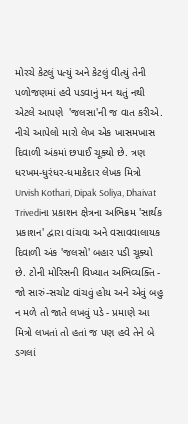મોરચે કેટલું પત્યું અને કેટલું વીત્યું તેની પળોજણમાં હવે પડવાનું મન થતું નથી એટલે આપણે  'જલસા'ની જ વાત કરીએ. નીચે આપેલો મારો લેખ એક ખાસમખાસ દિવાળી અંકમાં છપાઈ ચૂક્યો છે. ત્રણ ધરખમ-ધુરંધર-ધમાકેદાર લેખક મિત્રો Urvish Kothari, Dipak Soliya, Dhaivat Trivediના પ્રકાશન ક્ષેત્રના અભિક્રમ 'સાર્થક પ્રકાશન' દ્વારા વાંચવા અને વસાવવાલાયક દિવાળી અંક 'જલસો' બહાર પડી ચૂક્યો છે. ટોની મોરિસની વિખ્યાત અભિવ્યક્તિ - જો સારું-સચોટ વાંચવું હોય અને એવું બહુ ન મળે તો જાતે લખવું પડે - પ્રમાણે આ મિત્રો લખતાં તો હતાં જ પણ હવે તેને બે ડગલાં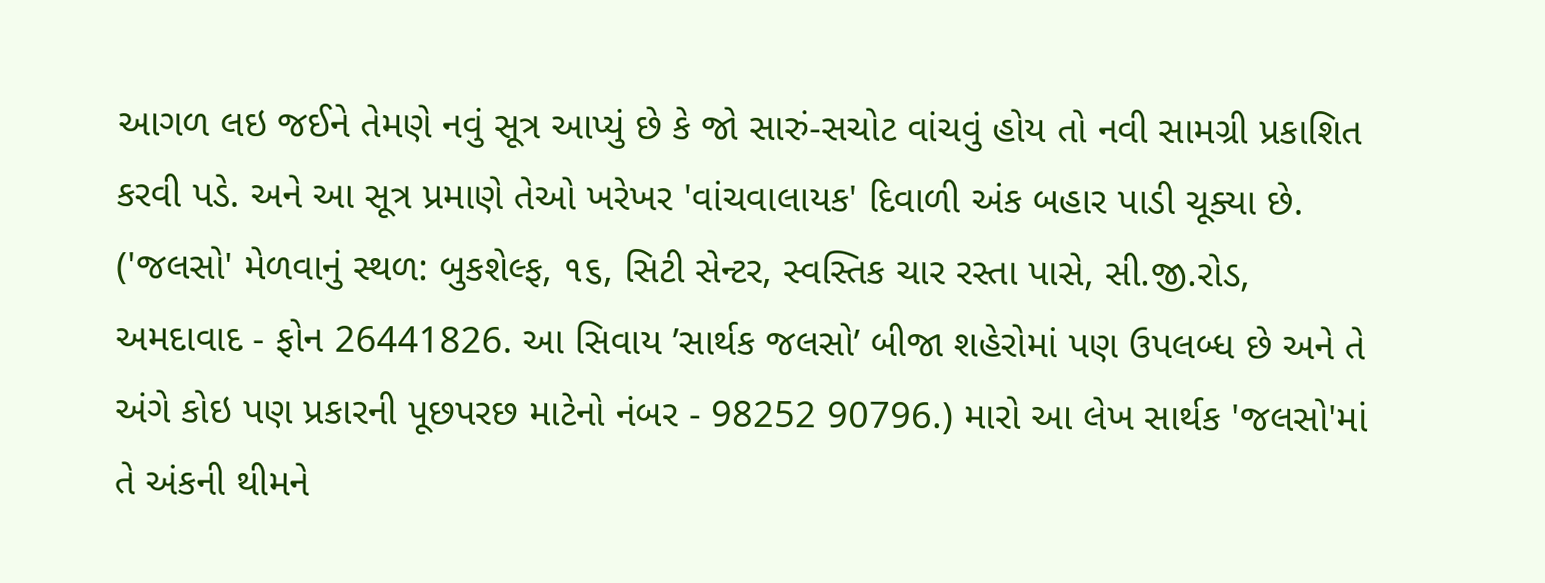આગળ લઇ જઈને તેમણે નવું સૂત્ર આપ્યું છે કે જો સારું-સચોટ વાંચવું હોય તો નવી સામગ્રી પ્રકાશિત કરવી પડે. અને આ સૂત્ર પ્રમાણે તેઓ ખરેખર 'વાંચવાલાયક' દિવાળી અંક બહાર પાડી ચૂક્યા છે. ('જલસો' મેળવાનું સ્થળ: બુકશેલ્ફ, ૧૬, સિટી સેન્ટર, સ્વસ્તિક ચાર રસ્તા પાસે, સી.જી.રોડ, અમદાવાદ - ફોન 26441826. આ સિવાય ’સાર્થક જલસો’ બીજા શહેરોમાં પણ ઉપલબ્ધ છે અને તે અંગે કોઇ પણ પ્રકારની પૂછપરછ માટેનો નંબર - 98252 90796.) મારો આ લેખ સાર્થક 'જલસો'માં તે અંકની થીમને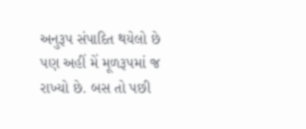અનુરૂપ સંપાદિત થયેલો છે પણ અહીં મેં મૂળરૂપમાં જ રાખ્યો છે. બસ તો પછી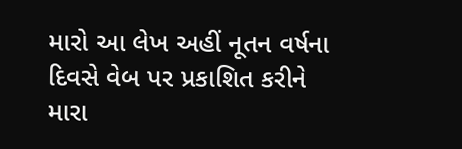મારો આ લેખ અહીં નૂતન વર્ષના દિવસે વેબ પર પ્રકાશિત કરીને મારા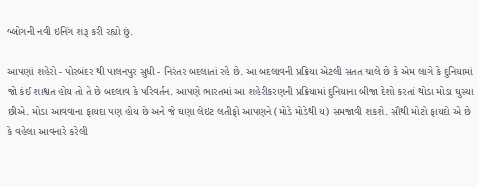બ્લોગની નવી ઇનિંગ શરૂ કરી રહ્યો છું.

આપણાં શહેરો - પોરબંદર થી પાલનપુર સુધી - નિરંતર બદલાતાં રહે છે. આ બદલાવની પ્રક્રિયા એટલી સતત ચાલે છે કે એમ લાગે કે દુનિયામાં જો કંઈ શાશ્વત હોય તો તે છે બદલાવ કે પરિવર્તન. આપણે ભારતમાં આ શહેરીકરણની પ્રક્રિયામાં દુનિયાના બીજા દેશો કરતાં થોડા મોડા ઘુસ્યા છીએ. મોડા આવવાના ફાયદા પણ હોય છે અને જે ઘણા લેઇટ લતીફો આપણને (મોડે મોડેથી ય) સમજાવી શકશે. સૌથી મોટો ફાયદો એ છે કે વહેલા આવનારે કરેલી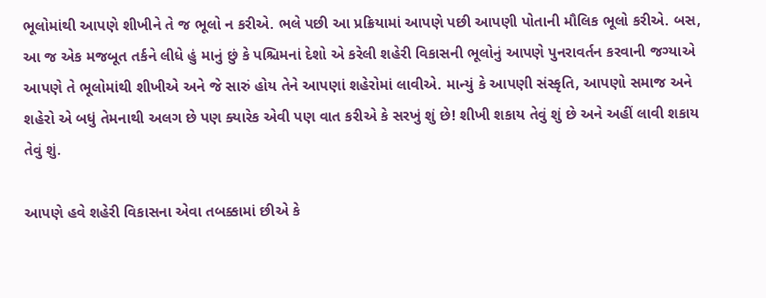ભૂલોમાંથી આપણે શીખીને તે જ ભૂલો ન કરીએ. ભલે પછી આ પ્રક્રિયામાં આપણે પછી આપણી પોતાની મૌલિક ભૂલો કરીએ. બસ, આ જ એક મજબૂત તર્કને લીધે હું માનું છું કે પશ્ચિમનાં દેશો એ કરેલી શહેરી વિકાસની ભૂલોનું આપણે પુનરાવર્તન કરવાની જગ્યાએ આપણે તે ભૂલોમાંથી શીખીએ અને જે સારું હોય તેને આપણાં શહેરોમાં લાવીએ. માન્યું કે આપણી સંસ્કૃતિ, આપણો સમાજ અને શહેરો એ બધું તેમનાથી અલગ છે પણ ક્યારેક એવી પણ વાત કરીએ કે સરખું શું છે! શીખી શકાય તેવું શું છે અને અહીં લાવી શકાય તેવું શું.

આપણે હવે શહેરી વિકાસના એવા તબક્કામાં છીએ કે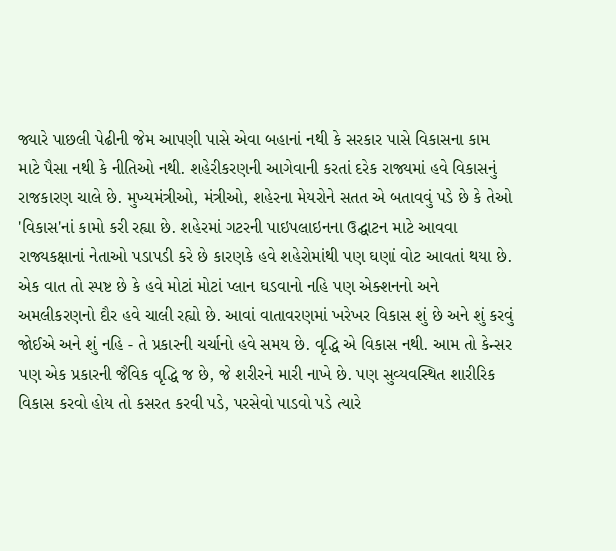જ્યારે પાછલી પેઢીની જેમ આપણી પાસે એવા બહાનાં નથી કે સરકાર પાસે વિકાસના કામ માટે પૈસા નથી કે નીતિઓ નથી. શહેરીકરણની આગેવાની કરતાં દરેક રાજ્યમાં હવે વિકાસનું રાજકારણ ચાલે છે. મુખ્યમંત્રીઓ, મંત્રીઓ, શહેરના મેયરોને સતત એ બતાવવું પડે છે કે તેઓ 'વિકાસ'નાં કામો કરી રહ્યા છે. શહેરમાં ગટરની પાઇપલાઇનના ઉદ્ઘાટન માટે આવવા રાજ્યકક્ષાનાં નેતાઓ પડાપડી કરે છે કારણકે હવે શહેરોમાંથી પણ ઘણાં વોટ આવતાં થયા છે. એક વાત તો સ્પષ્ટ છે કે હવે મોટાં મોટાં પ્લાન ઘડવાનો નહિ પણ એક્શનનો અને અમલીકરણનો દૌર હવે ચાલી રહ્યો છે. આવાં વાતાવરણમાં ખરેખર વિકાસ શું છે અને શું કરવું જોઈએ અને શું નહિ - તે પ્રકારની ચર્ચાનો હવે સમય છે. વૃદ્ધિ એ વિકાસ નથી. આમ તો કેન્સર પણ એક પ્રકારની જૈવિક વૃદ્ધિ જ છે, જે શરીરને મારી નાખે છે. પણ સુવ્યવસ્થિત શારીરિક વિકાસ કરવો હોય તો કસરત કરવી પડે, પરસેવો પાડવો પડે ત્યારે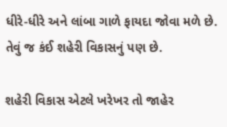ધીરે-ધીરે અને લાંબા ગાળે ફાયદા જોવા મળે છે. તેવું જ કંઈ શહેરી વિકાસનું પણ છે.

શહેરી વિકાસ એટલે ખરેખર તો જાહેર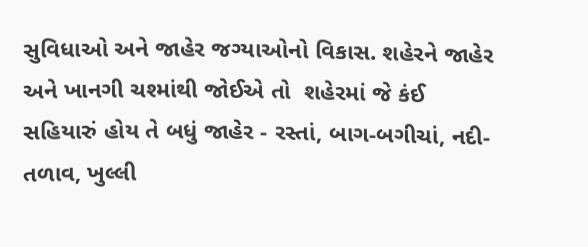સુવિધાઓ અને જાહેર જગ્યાઓનો વિકાસ. શહેરને જાહેર અને ખાનગી ચશ્માંથી જોઈએ તો  શહેરમાં જે કંઈ સહિયારું હોય તે બધું જાહેર - રસ્તાં, બાગ-બગીચાં, નદી-તળાવ, ખુલ્લી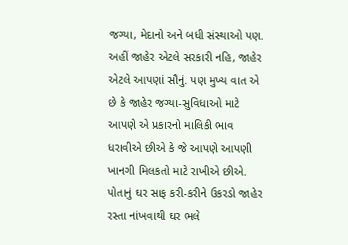જગ્યા, મેદાનો અને બધી સંસ્થાઓ પણ. અહીં જાહેર એટલે સરકારી નહિ, જાહેર એટલે આપણાં સૌનું. પણ મુખ્ય વાત એ છે કે જાહેર જગ્યા-સુવિધાઓ માટે આપણે એ પ્રકારનો માલિકી ભાવ ધરાવીએ છીએ કે જે આપણે આપણી ખાનગી મિલકતો માટે રાખીએ છીએ. પોતાનું ઘર સાફ કરી-કરીને ઉકરડો જાહેર રસ્તા નાંખવાથી ઘર ભલે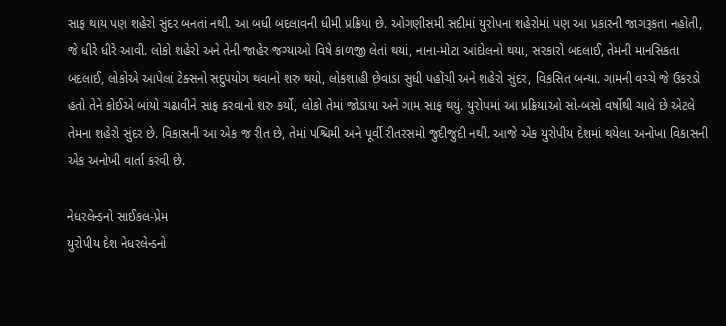સાફ થાય પણ શહેરો સુંદર બનતાં નથી. આ બધી બદલાવની ધીમી પ્રક્રિયા છે. ઓગણીસમી સદીમાં યુરોપના શહેરોમાં પણ આ પ્રકારની જાગરૂકતા નહોતી, જે ધીરે ધીરે આવી. લોકો શહેરો અને તેની જાહેર જગ્યાઓ વિષે કાળજી લેતાં થયાં, નાના-મોટા આંદોલનો થયા, સરકારો બદલાઈ, તેમની માનસિકતા બદલાઈ, લોકોએ આપેલાં ટેક્સનો સદુપયોગ થવાનો શરુ થયો, લોકશાહી છેવાડા સુધી પહોંચી અને શહેરો સુંદર, વિકસિત બન્યા. ગામની વચ્ચે જે ઉકરડો હતો તેને કોઈએ બાંયો ચઢાવીને સાફ કરવાનો શરુ કર્યો, લોકો તેમાં જોડાયા અને ગામ સાફ થયું. યુરોપમાં આ પ્રક્રિયાઓ સો-બસો વર્ષોથી ચાલે છે એટલે તેમના શહેરો સુંદર છે. વિકાસની આ એક જ રીત છે, તેમાં પશ્ચિમી અને પૂર્વી રીતરસમો જુદીજુદી નથી. આજે એક યુરોપીય દેશમાં થયેલા અનોખા વિકાસની એક અનોખી વાર્તા કરવી છે.

નેધરલેન્ડનો સાઈકલ-પ્રેમ
યુરોપીય દેશ નેધરલેન્ડનો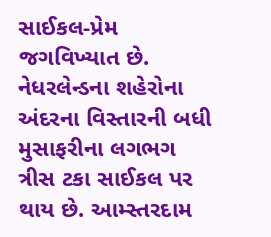સાઈકલ-પ્રેમ જગવિખ્યાત છે. નેધરલેન્ડના શહેરોના અંદરના વિસ્તારની બધી મુસાફરીના લગભગ ત્રીસ ટકા સાઈકલ પર થાય છે. આમ્સ્તરદામ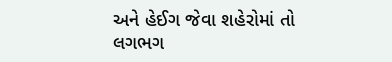અને હેઈગ જેવા શહેરોમાં તો લગભગ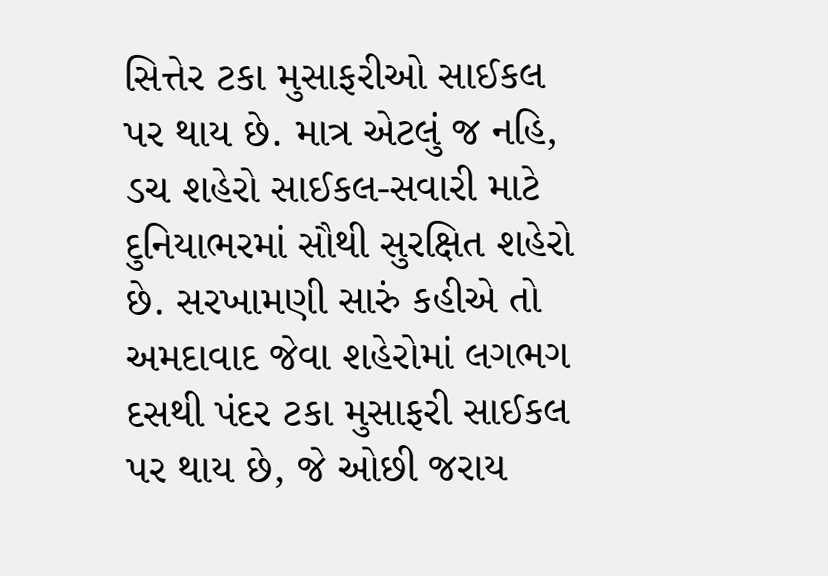સિત્તેર ટકા મુસાફરીઓ સાઈકલ પર થાય છે. માત્ર એટલું જ નહિ, ડચ શહેરો સાઈકલ-સવારી માટે દુનિયાભરમાં સૌથી સુરક્ષિત શહેરો છે. સરખામણી સારું કહીએ તો અમદાવાદ જેવા શહેરોમાં લગભગ દસથી પંદર ટકા મુસાફરી સાઈકલ પર થાય છે, જે ઓછી જરાય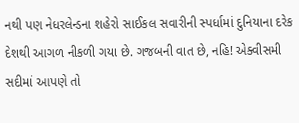નથી પણ નેધરલેન્ડના શહેરો સાઈકલ સવારીની સ્પર્ધામાં દુનિયાના દરેક દેશથી આગળ નીકળી ગયા છે. ગજબની વાત છે, નહિ! એક્વીસમી સદીમાં આપણે તો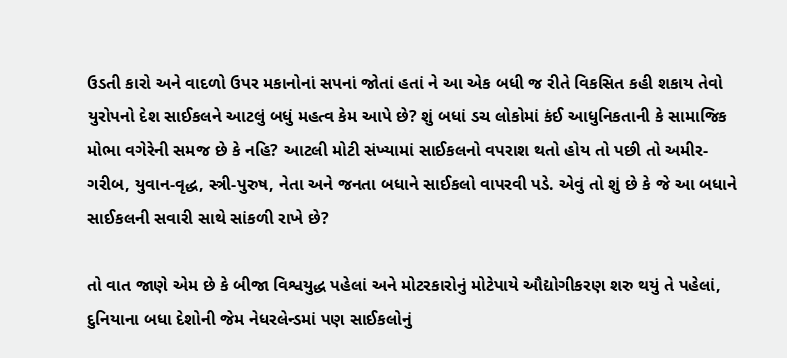ઉડતી કારો અને વાદળો ઉપર મકાનોનાં સપનાં જોતાં હતાં ને આ એક બધી જ રીતે વિકસિત કહી શકાય તેવો યુરોપનો દેશ સાઈકલને આટલું બધું મહત્વ કેમ આપે છે? શું બધાં ડચ લોકોમાં કંઈ આધુનિકતાની કે સામાજિક મોભા વગેરેની સમજ છે કે નહિ? આટલી મોટી સંખ્યામાં સાઈકલનો વપરાશ થતો હોય તો પછી તો અમીર-ગરીબ, યુવાન-વૃદ્ધ, સ્ત્રી-પુરુષ, નેતા અને જનતા બધાને સાઈકલો વાપરવી પડે. એવું તો શું છે કે જે આ બધાને સાઈકલની સવારી સાથે સાંકળી રાખે છે?

તો વાત જાણે એમ છે કે બીજા વિશ્વયુદ્ધ પહેલાં અને મોટરકારોનું મોટેપાયે ઔદ્યોગીકરણ શરુ થયું તે પહેલાં, દુનિયાના બધા દેશોની જેમ નેધરલેન્ડમાં પણ સાઈકલોનું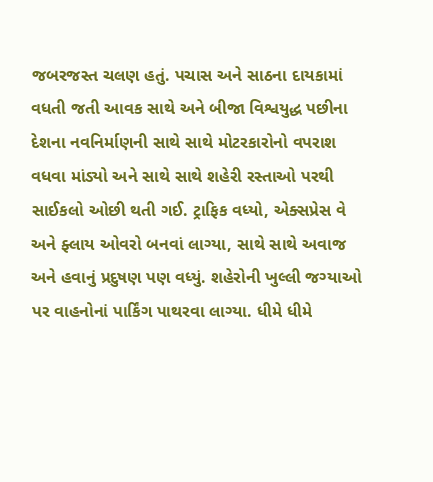જબરજસ્ત ચલણ હતું. પચાસ અને સાઠના દાયકામાં વધતી જતી આવક સાથે અને બીજા વિશ્વયુદ્ધ પછીના દેશના નવનિર્માણની સાથે સાથે મોટરકારોનો વપરાશ વધવા માંડ્યો અને સાથે સાથે શહેરી રસ્તાઓ પરથી સાઈકલો ઓછી થતી ગઈ. ટ્રાફિક વધ્યો, એક્સપ્રેસ વે અને ફ્લાય ઓવરો બનવાં લાગ્યા, સાથે સાથે અવાજ અને હવાનું પ્રદુષણ પણ વધ્યું. શહેરોની ખુલ્લી જગ્યાઓ પર વાહનોનાં પાર્કિંગ પાથરવા લાગ્યા. ધીમે ધીમે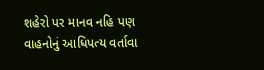શહેરો પર માનવ નહિ પણ વાહનોનું આધિપત્ય વર્તાવા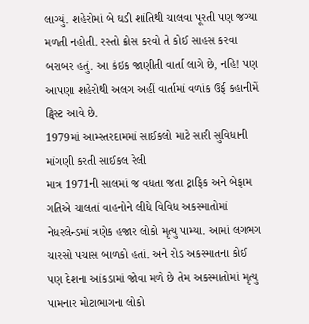લાગ્યું. શહેરોમાં બે ઘડી શાંતિથી ચાલવા પૂરતી પણ જગ્યા મળતી નહોતી. રસ્તો ક્રોસ કરવો તે કોઈ સાહસ કરવા બરાબર હતું. આ કંઇક જાણીતી વાર્તા લાગે છે, નહિ! પણ આપણા શહેરોથી અલગ અહીં વાર્તામાં વળાંક ઉર્ફ કહાનીમેં ટ્વિસ્ટ આવે છે.
1979માં આમ્સ્તરદામમાં સાઈકલો માટે સારી સુવિધાની માંગણી કરતી સાઈકલ રેલી
માત્ર 1971ની સાલમાં જ વધતા જતા ટ્રાફિક અને બેફામ ગતિએ ચાલતાં વાહનોને લીધે વિવિધ અકસ્માતોમાં નેધરલેન્ડમાં ત્રણેક હજાર લોકો મૃત્યુ પામ્યા. આમાં લગભગ ચારસો પચાસ બાળકો હતાં. અને રોડ અકસ્માતના કોઈ પણ દેશના આંકડામાં જોવા મળે છે તેમ અકસ્માતોમાં મૃત્યુ પામનાર મોટાભાગના લોકો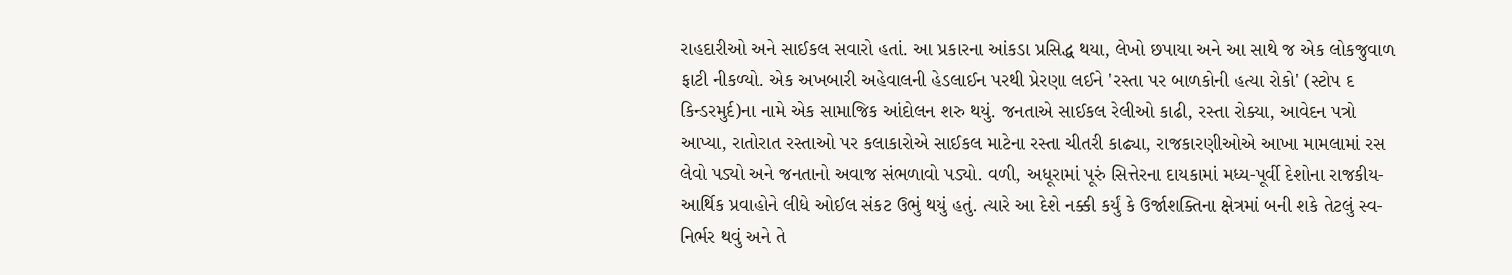રાહદારીઓ અને સાઈકલ સવારો હતાં. આ પ્રકારના આંકડા પ્રસિદ્ધ થયા, લેખો છપાયા અને આ સાથે જ એક લોકજુવાળ ફાટી નીકળ્યો. એક અખબારી અહેવાલની હેડલાઈન પરથી પ્રેરણા લઈને 'રસ્તા પર બાળકોની હત્યા રોકો' (સ્ટોપ દ કિન્ડરમુર્દ)ના નામે એક સામાજિક આંદોલન શરુ થયું. જનતાએ સાઈકલ રેલીઓ કાઢી, રસ્તા રોક્યા, આવેદન પત્રો આપ્યા, રાતોરાત રસ્તાઓ પર કલાકારોએ સાઈકલ માટેના રસ્તા ચીતરી કાઢ્યા, રાજકારણીઓએ આખા મામલામાં રસ લેવો પડ્યો અને જનતાનો અવાજ સંભળાવો પડ્યો. વળી, અધૂરામાં પૂરું સિત્તેરના દાયકામાં મધ્ય-પૂર્વી દેશોના રાજકીય-આર્થિક પ્રવાહોને લીધે ઓઈલ સંકટ ઉભું થયું હતું. ત્યારે આ દેશે નક્કી કર્યું કે ઉર્જાશક્તિના ક્ષેત્રમાં બની શકે તેટલું સ્વ-નિર્ભર થવું અને તે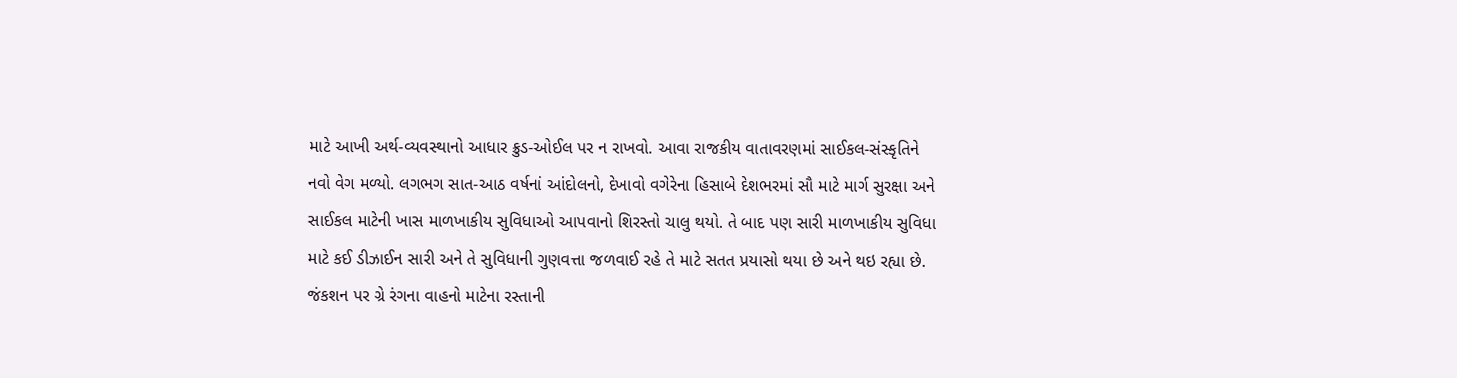માટે આખી અર્થ-વ્યવસ્થાનો આધાર ક્રુડ-ઓઈલ પર ન રાખવો. આવા રાજકીય વાતાવરણમાં સાઈકલ-સંસ્કૃતિને નવો વેગ મળ્યો. લગભગ સાત-આઠ વર્ષનાં આંદોલનો, દેખાવો વગેરેના હિસાબે દેશભરમાં સૌ માટે માર્ગ સુરક્ષા અને સાઈકલ માટેની ખાસ માળખાકીય સુવિધાઓ આપવાનો શિરસ્તો ચાલુ થયો. તે બાદ પણ સારી માળખાકીય સુવિધા માટે કઈ ડીઝાઈન સારી અને તે સુવિધાની ગુણવત્તા જળવાઈ રહે તે માટે સતત પ્રયાસો થયા છે અને થઇ રહ્યા છે.
જંકશન પર ગ્રે રંગના વાહનો માટેના રસ્તાની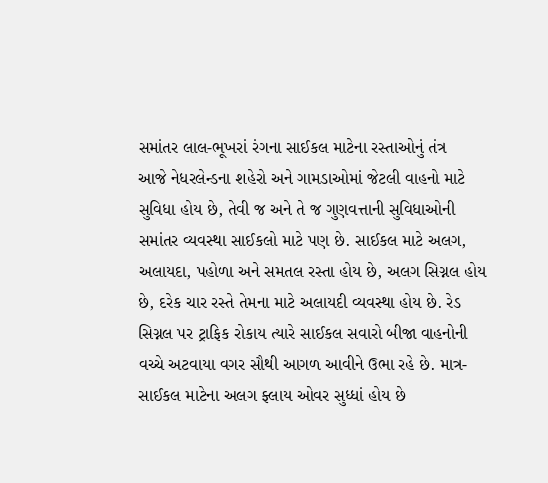સમાંતર લાલ-ભૂખરાં રંગના સાઈકલ માટેના રસ્તાઓનું તંત્ર
આજે નેધરલેન્ડના શહેરો અને ગામડાઓમાં જેટલી વાહનો માટે સુવિધા હોય છે, તેવી જ અને તે જ ગુણવત્તાની સુવિધાઓની સમાંતર વ્યવસ્થા સાઈકલો માટે પણ છે. સાઈકલ માટે અલગ, અલાયદા, પહોળા અને સમતલ રસ્તા હોય છે, અલગ સિગ્નલ હોય છે, દરેક ચાર રસ્તે તેમના માટે અલાયદી વ્યવસ્થા હોય છે. રેડ સિગ્નલ પર ટ્રાફિક રોકાય ત્યારે સાઈકલ સવારો બીજા વાહનોની વચ્ચે અટવાયા વગર સૌથી આગળ આવીને ઉભા રહે છે. માત્ર-સાઈકલ માટેના અલગ ફ્લાય ઓવર સુધ્ધાં હોય છે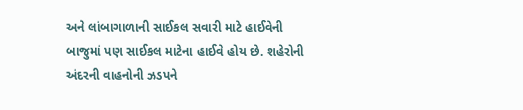અને લાંબાગાળાની સાઈકલ સવારી માટે હાઈવેની બાજુમાં પણ સાઈકલ માટેના હાઈવે હોય છે. શહેરોની અંદરની વાહનોની ઝડપને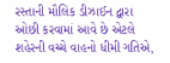રસ્તાની મૌલિક ડીઝાઈન દ્વારા ઓછી કરવામાં આવે છે એટલે શહેરની વચ્ચે વાહનો ધીમી ગતિએ,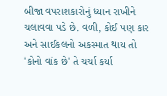બીજા વપરાશકારોનું ધ્યાન રાખીને ચલાવવા પડે છે. વળી, કોઈ પણ કાર અને સાઈકલનો અકસ્માત થાય તો 'કોનો વાંક છે' તે ચર્ચા કર્યા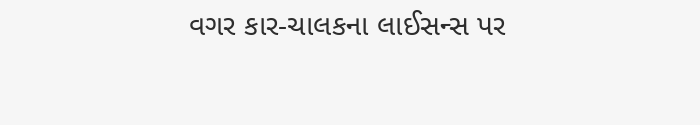વગર કાર-ચાલકના લાઈસન્સ પર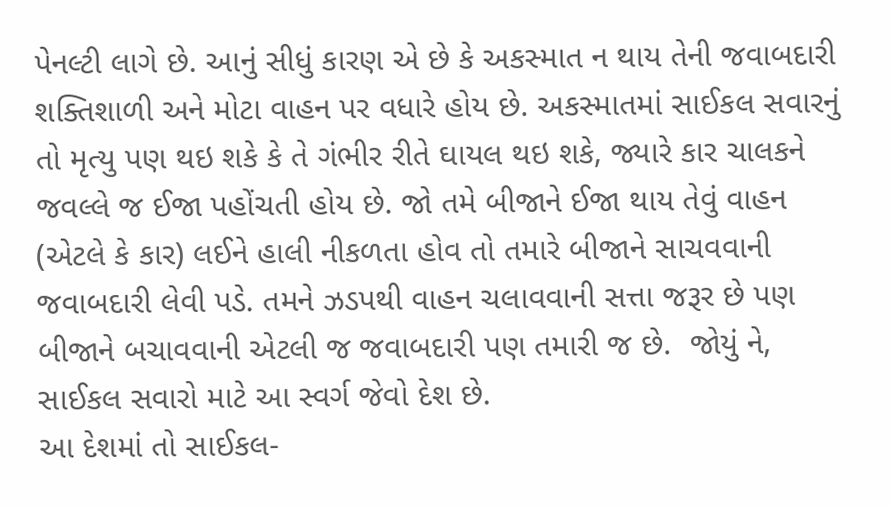પેનલ્ટી લાગે છે. આનું સીધું કારણ એ છે કે અકસ્માત ન થાય તેની જવાબદારી શક્તિશાળી અને મોટા વાહન પર વધારે હોય છે. અકસ્માતમાં સાઈકલ સવારનું તો મૃત્યુ પણ થઇ શકે કે તે ગંભીર રીતે ઘાયલ થઇ શકે, જ્યારે કાર ચાલકને જવલ્લે જ ઈજા પહોંચતી હોય છે. જો તમે બીજાને ઈજા થાય તેવું વાહન (એટલે કે કાર) લઈને હાલી નીકળતા હોવ તો તમારે બીજાને સાચવવાની જવાબદારી લેવી પડે. તમને ઝડપથી વાહન ચલાવવાની સત્તા જરૂર છે પણ બીજાને બચાવવાની એટલી જ જવાબદારી પણ તમારી જ છે.  જોયું ને, સાઈકલ સવારો માટે આ સ્વર્ગ જેવો દેશ છે.
આ દેશમાં તો સાઈકલ-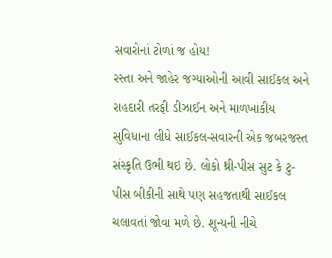સવારોનાં ટોળાં જ હોય!
રસ્તા અને જાહેર જગ્યાઓની આવી સાઈકલ અને રાહદારી તરફી ડીઝાઈન અને માળખાકીય સુવિધાના લીધે સાઈકલ-સવારની એક જબરજસ્ત સંસ્કૃતિ ઉભી થઇ છે. લોકો થ્રી-પીસ સુટ કે ટુ-પીસ બીકીની સાથે પણ સહજતાથી સાઈકલ ચલાવતાં જોવા મળે છે. શૂન્યની નીચે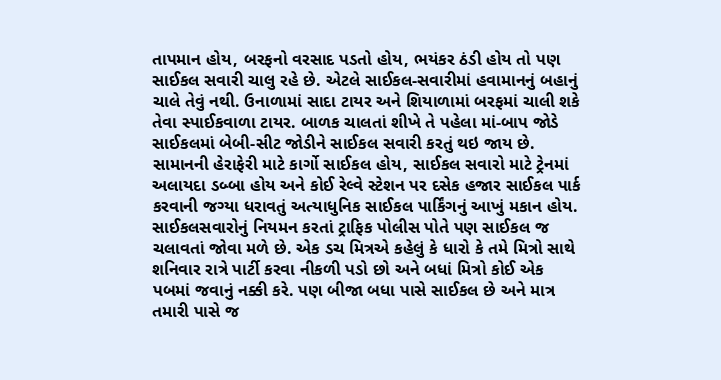તાપમાન હોય, બરફનો વરસાદ પડતો હોય, ભયંકર ઠંડી હોય તો પણ સાઈકલ સવારી ચાલુ રહે છે. એટલે સાઈકલ-સવારીમાં હવામાનનું બહાનું ચાલે તેવું નથી. ઉનાળામાં સાદા ટાયર અને શિયાળામાં બરફમાં ચાલી શકે તેવા સ્પાઈકવાળા ટાયર. બાળક ચાલતાં શીખે તે પહેલા માં-બાપ જોડે સાઈકલમાં બેબી-સીટ જોડીને સાઈકલ સવારી કરતું થઇ જાય છે. સામાનની હેરાફેરી માટે કાર્ગો સાઈકલ હોય, સાઈકલ સવારો માટે ટ્રેનમાં અલાયદા ડબ્બા હોય અને કોઈ રેલ્વે સ્ટેશન પર દસેક હજાર સાઈકલ પાર્ક કરવાની જગ્યા ધરાવતું અત્યાધુનિક સાઈકલ પાર્કિંગનું આખું મકાન હોય. સાઈકલસવારોનું નિયમન કરતાં ટ્રાફિક પોલીસ પોતે પણ સાઈકલ જ ચલાવતાં જોવા મળે છે. એક ડચ મિત્રએ કહેલું કે ધારો કે તમે મિત્રો સાથે શનિવાર રાત્રે પાર્ટી કરવા નીકળી પડો છો અને બધાં મિત્રો કોઈ એક પબમાં જવાનું નક્કી કરે. પણ બીજા બધા પાસે સાઈકલ છે અને માત્ર તમારી પાસે જ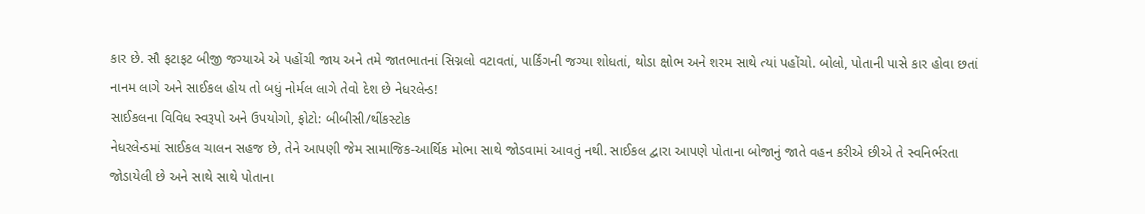કાર છે. સૌ ફટાફટ બીજી જગ્યાએ એ પહોંચી જાય અને તમે જાતભાતનાં સિગ્નલો વટાવતાં, પાર્કિંગની જગ્યા શોધતાં, થોડા ક્ષોભ અને શરમ સાથે ત્યાં પહોંચો. બોલો, પોતાની પાસે કાર હોવા છતાં નાનમ લાગે અને સાઈકલ હોય તો બધું નોર્મલ લાગે તેવો દેશ છે નેધરલેન્ડ!
સાઈકલના વિવિધ સ્વરૂપો અને ઉપયોગો, ફોટો: બીબીસી/થીંકસ્ટોક
નેધરલેન્ડમાં સાઈકલ ચાલન સહજ છે, તેને આપણી જેમ સામાજિક-આર્થિક મોભા સાથે જોડવામાં આવતું નથી. સાઈકલ દ્વારા આપણે પોતાના બોજાનું જાતે વહન કરીએ છીએ તે સ્વનિર્ભરતા જોડાયેલી છે અને સાથે સાથે પોતાના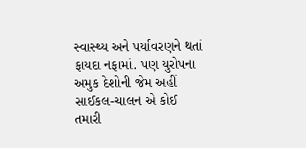સ્વાસ્થ્ય અને પર્યાવરણને થતાં ફાયદા નફામાં. પણ યુરોપના અમુક દેશોની જેમ અહીં સાઈકલ-ચાલન એ કોઈ તમારી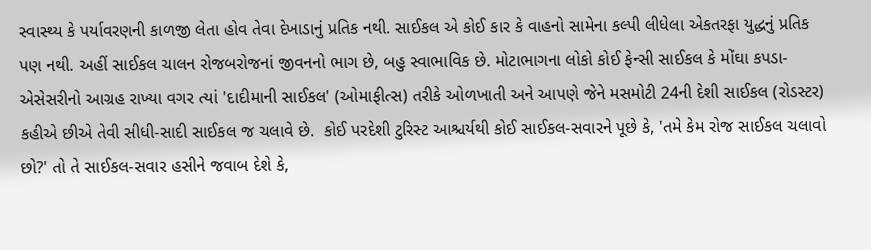સ્વાસ્થ્ય કે પર્યાવરણની કાળજી લેતા હોવ તેવા દેખાડાનું પ્રતિક નથી. સાઈકલ એ કોઈ કાર કે વાહનો સામેના કલ્પી લીધેલા એકતરફા યુદ્ધનું પ્રતિક પણ નથી. અહીં સાઈકલ ચાલન રોજબરોજનાં જીવનનો ભાગ છે, બહુ સ્વાભાવિક છે. મોટાભાગના લોકો કોઈ ફેન્સી સાઈકલ કે મોંઘા કપડા-એસેસરીનો આગ્રહ રાખ્યા વગર ત્યાં 'દાદીમાની સાઈકલ' (ઓમાફીત્સ) તરીકે ઓળખાતી અને આપણે જેને મસમોટી 24ની દેશી સાઈકલ (રોડસ્ટર) કહીએ છીએ તેવી સીધી-સાદી સાઈકલ જ ચલાવે છે.  કોઈ પરદેશી ટુરિસ્ટ આશ્ચર્યથી કોઈ સાઈકલ-સવારને પૂછે કે, 'તમે કેમ રોજ સાઈકલ ચલાવો છો?' તો તે સાઈકલ-સવાર હસીને જવાબ દેશે કે,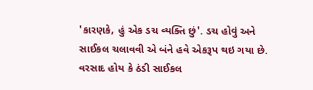'કારણકે, હું એક ડચ વ્યક્તિ છું'. ડચ હોવું અને સાઈકલ ચલાવવી એ બંને હવે એકરૂપ થઇ ગયા છે.
વરસાદ હોય કે ઠંડી સાઈકલ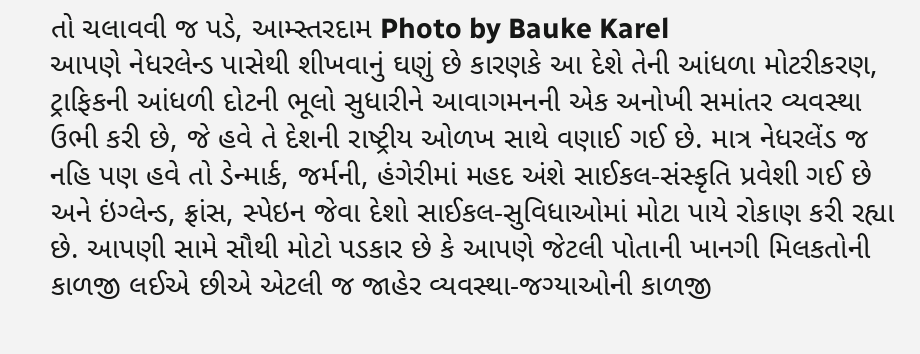તો ચલાવવી જ પડે, આમ્સ્તરદામ Photo by Bauke Karel
આપણે નેધરલેન્ડ પાસેથી શીખવાનું ઘણું છે કારણકે આ દેશે તેની આંધળા મોટરીકરણ, ટ્રાફિકની આંધળી દોટની ભૂલો સુધારીને આવાગમનની એક અનોખી સમાંતર વ્યવસ્થા ઉભી કરી છે, જે હવે તે દેશની રાષ્ટ્રીય ઓળખ સાથે વણાઈ ગઈ છે. માત્ર નેધરલેંડ જ નહિ પણ હવે તો ડેન્માર્ક, જર્મની, હંગેરીમાં મહદ અંશે સાઈકલ-સંસ્કૃતિ પ્રવેશી ગઈ છે અને ઇંગ્લેન્ડ, ફ્રાંસ, સ્પેઇન જેવા દેશો સાઈકલ-સુવિધાઓમાં મોટા પાયે રોકાણ કરી રહ્યા છે. આપણી સામે સૌથી મોટો પડકાર છે કે આપણે જેટલી પોતાની ખાનગી મિલકતોની કાળજી લઈએ છીએ એટલી જ જાહેર વ્યવસ્થા-જગ્યાઓની કાળજી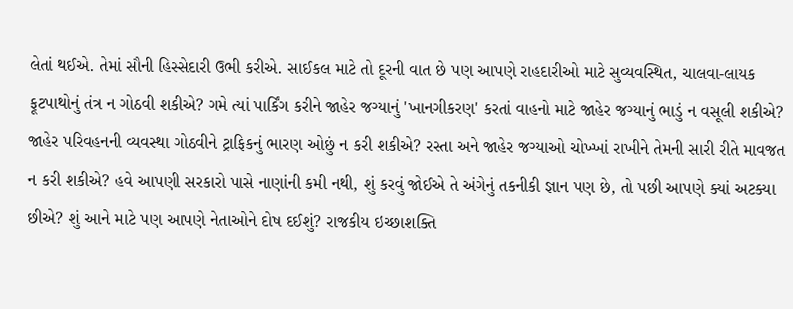લેતાં થઈએ. તેમાં સૌની હિસ્સેદારી ઉભી કરીએ. સાઈકલ માટે તો દૂરની વાત છે પણ આપણે રાહદારીઓ માટે સુવ્યવસ્થિત, ચાલવા-લાયક ફૂટપાથોનું તંત્ર ન ગોઠવી શકીએ? ગમે ત્યાં પાર્કિંગ કરીને જાહેર જગ્યાનું 'ખાનગીકરણ' કરતાં વાહનો માટે જાહેર જગ્યાનું ભાડું ન વસૂલી શકીએ? જાહેર પરિવહનની વ્યવસ્થા ગોઠવીને ટ્રાફિકનું ભારણ ઓછું ન કરી શકીએ? રસ્તા અને જાહેર જગ્યાઓ ચોખ્ખાં રાખીને તેમની સારી રીતે માવજત ન કરી શકીએ? હવે આપણી સરકારો પાસે નાણાંની કમી નથી, શું કરવું જોઈએ તે અંગેનું તકનીકી જ્ઞાન પણ છે, તો પછી આપણે ક્યાં અટક્યા છીએ? શું આને માટે પણ આપણે નેતાઓને દોષ દઈશું? રાજકીય ઇચ્છાશક્તિ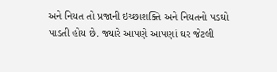અને નિયત તો પ્રજાની ઇચ્છાશક્તિ અને નિયતનો પડઘો પાડતી હોય છે. જ્યારે આપણે આપણાં ઘર જેટલી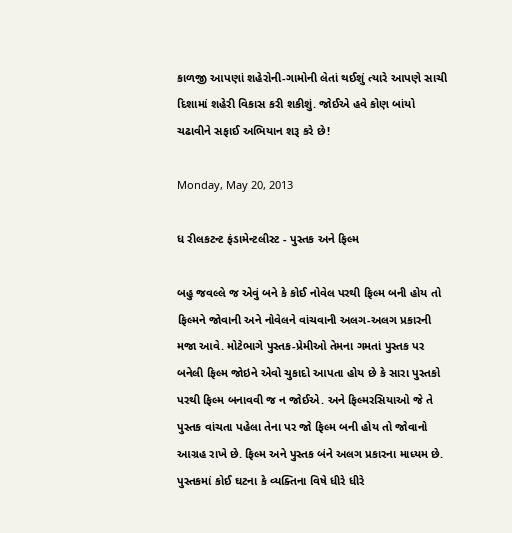કાળજી આપણાં શહેરોની-ગામોની લેતાં થઈશું ત્યારે આપણે સાચી દિશામાં શહેરી વિકાસ કરી શકીશું. જોઈએ હવે કોણ બાંયો ચઢાવીને સફાઈ અભિયાન શરૂ કરે છે!

Monday, May 20, 2013

ધ રીલકટન્ટ ફંડામેન્ટલીસ્ટ - પુસ્તક અને ફિલ્મ

બહુ જવલ્લે જ એવું બને કે કોઈ નોવેલ પરથી ફિલ્મ બની હોય તો ફિલ્મને જોવાની અને નોવેલને વાંચવાની અલગ-અલગ પ્રકારની મજા આવે. મોટેભાગે પુસ્તક-પ્રેમીઓ તેમના ગમતાં પુસ્તક પર બનેલી ફિલ્મ જોઇને એવો ચુકાદો આપતા હોય છે કે સારા પુસ્તકો પરથી ફિલ્મ બનાવવી જ ન જોઈએ. અને ફિલ્મરસિયાઓ જે તે પુસ્તક વાંચતા પહેલા તેના પર જો ફિલ્મ બની હોય તો જોવાનો આગ્રહ રાખે છે. ફિલ્મ અને પુસ્તક બંને અલગ પ્રકારના માધ્યમ છે. પુસ્તકમાં કોઈ ઘટના કે વ્યક્તિના વિષે ધીરે ધીરે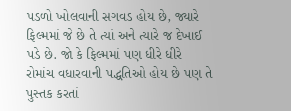પડળો ખોલવાની સગવડ હોય છે, જ્યારે ફિલ્મમાં જે છે તે ત્યાં અને ત્યારે જ દેખાઈ પડે છે. જો કે ફિલ્મમાં પણ ધીરે ધીરે રોમાંચ વધારવાની પદ્ધતિઓ હોય છે પણ તે પુસ્તક કરતાં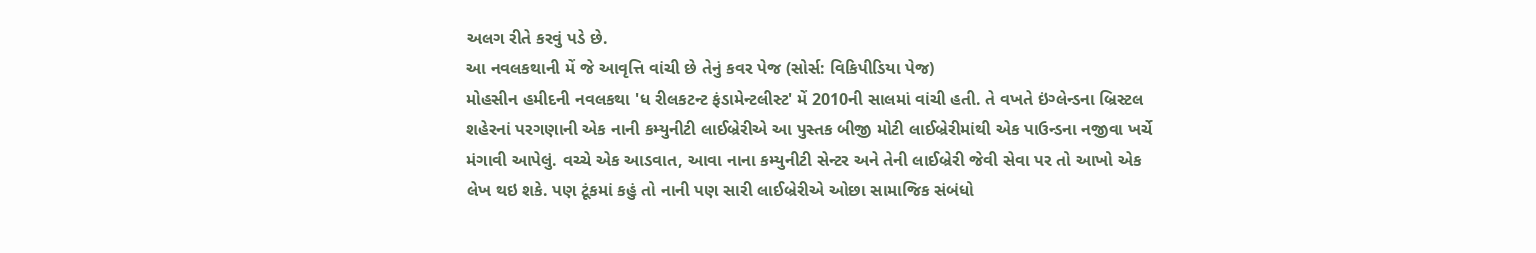અલગ રીતે કરવું પડે છે.
આ નવલકથાની મેં જે આવૃત્તિ વાંચી છે તેનું કવર પેજ (સોર્સ: વિકિપીડિયા પેજ)
મોહસીન હમીદની નવલકથા 'ધ રીલકટન્ટ ફંડામેન્ટલીસ્ટ' મેં 2010ની સાલમાં વાંચી હતી. તે વખતે ઇંગ્લેન્ડના બ્રિસ્ટલ શહેરનાં પરગણાની એક નાની કમ્યુનીટી લાઈબ્રેરીએ આ પુસ્તક બીજી મોટી લાઈબ્રેરીમાંથી એક પાઉન્ડના નજીવા ખર્ચે મંગાવી આપેલું. વચ્ચે એક આડવાત, આવા નાના કમ્યુનીટી સેન્ટર અને તેની લાઈબ્રેરી જેવી સેવા પર તો આખો એક લેખ થઇ શકે. પણ ટૂંકમાં કહું તો નાની પણ સારી લાઈબ્રેરીએ ઓછા સામાજિક સંબંધો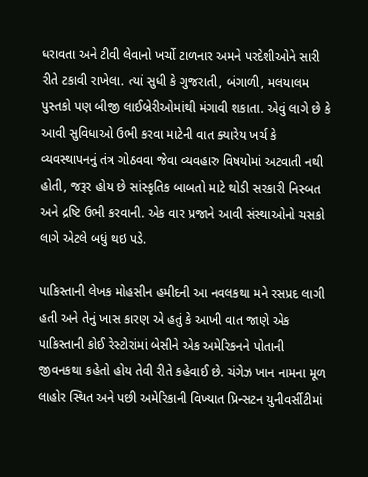ધરાવતા અને ટીવી લેવાનો ખર્ચો ટાળનાર અમને પરદેશીઓને સારી રીતે ટકાવી રાખેલા. ત્યાં સુધી કે ગુજરાતી, બંગાળી, મલયાલમ પુસ્તકો પણ બીજી લાઈબ્રેરીઓમાંથી મંગાવી શકાતા. એવું લાગે છે કે આવી સુવિધાઓ ઉભી કરવા માટેની વાત ક્યારેય ખર્ચ કે વ્યવસ્થાપનનું તંત્ર ગોઠવવા જેવા વ્યવહારુ વિષયોમાં અટવાતી નથી હોતી, જરૂર હોય છે સાંસ્કૃતિક બાબતો માટે થોડી સરકારી નિસ્બત અને દ્રષ્ટિ ઉભી કરવાની. એક વાર પ્રજાને આવી સંસ્થાઓનો ચસકો લાગે એટલે બધું થઇ પડે.

પાકિસ્તાની લેખક મોહસીન હમીદની આ નવલકથા મને રસપ્રદ લાગી હતી અને તેનું ખાસ કારણ એ હતું કે આખી વાત જાણે એક પાકિસ્તાની કોઈ રેસ્ટોરાંમાં બેસીને એક અમેરિકનને પોતાની જીવનકથા કહેતો હોય તેવી રીતે કહેવાઈ છે. ચંગેઝ ખાન નામના મૂળ લાહોર સ્થિત અને પછી અમેરિકાની વિખ્યાત પ્રિન્સટન યુનીવર્સીટીમાં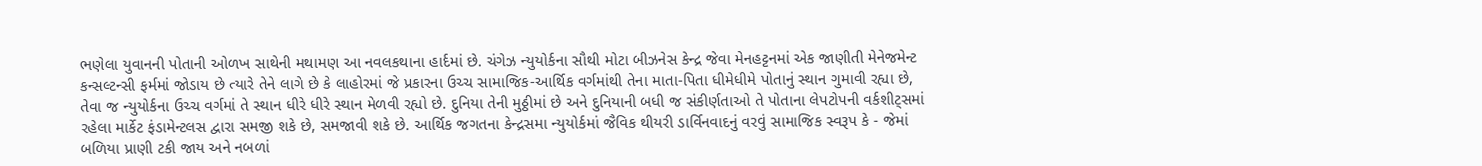ભણેલા યુવાનની પોતાની ઓળખ સાથેની મથામણ આ નવલકથાના હાર્દમાં છે. ચંગેઝ ન્યુયોર્કના સૌથી મોટા બીઝનેસ કેન્દ્ર જેવા મેનહટ્ટનમાં એક જાણીતી મેનેજમેન્ટ કન્સલ્ટન્સી ફર્મમાં જોડાય છે ત્યારે તેને લાગે છે કે લાહોરમાં જે પ્રકારના ઉચ્ચ સામાજિક-આર્થિક વર્ગમાંથી તેના માતા-પિતા ધીમેધીમે પોતાનું સ્થાન ગુમાવી રહ્યા છે, તેવા જ ન્યુયોર્કના ઉચ્ચ વર્ગમાં તે સ્થાન ધીરે ધીરે સ્થાન મેળવી રહ્યો છે. દુનિયા તેની મુઠ્ઠીમાં છે અને દુનિયાની બધી જ સંકીર્ણતાઓ તે પોતાના લેપટોપની વર્કશીટ્સમાં રહેલા માર્કેટ ફંડામેન્ટલસ દ્વારા સમજી શકે છે, સમજાવી શકે છે. આર્થિક જગતના કેન્દ્રસમા ન્યુયોર્કમાં જૈવિક થીયરી ડાર્વિનવાદનું વરવું સામાજિક સ્વરૂપ કે - જેમાં બળિયા પ્રાણી ટકી જાય અને નબળાં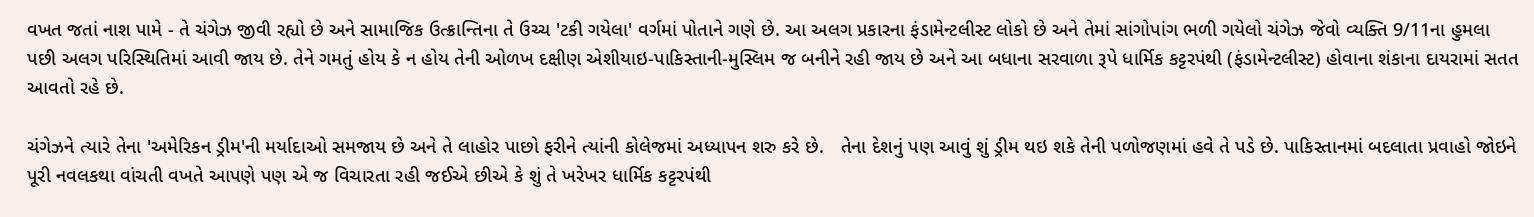વખત જતાં નાશ પામે - તે ચંગેઝ જીવી રહ્યો છે અને સામાજિક ઉત્ક્રાન્તિના તે ઉચ્ચ 'ટકી ગયેલા' વર્ગમાં પોતાને ગણે છે. આ અલગ પ્રકારના ફંડામેન્ટલીસ્ટ લોકો છે અને તેમાં સાંગોપાંગ ભળી ગયેલો ચંગેઝ જેવો વ્યક્તિ 9/11ના હુમલા પછી અલગ પરિસ્થિતિમાં આવી જાય છે. તેને ગમતું હોય કે ન હોય તેની ઓળખ દક્ષીણ એશીયાઇ-પાકિસ્તાની-મુસ્લિમ જ બનીને રહી જાય છે અને આ બધાના સરવાળા રૂપે ધાર્મિક કટ્ટરપંથી (ફંડામેન્ટલીસ્ટ) હોવાના શંકાના દાયરામાં સતત આવતો રહે છે.

ચંગેઝને ત્યારે તેના 'અમેરિકન ડ્રીમ'ની મર્યાદાઓ સમજાય છે અને તે લાહોર પાછો ફરીને ત્યાંની કોલેજમાં અધ્યાપન શરુ કરે છે.   તેના દેશનું પણ આવું શું ડ્રીમ થઇ શકે તેની પળોજણમાં હવે તે પડે છે. પાકિસ્તાનમાં બદલાતા પ્રવાહો જોઇને પૂરી નવલકથા વાંચતી વખતે આપણે પણ એ જ વિચારતા રહી જઈએ છીએ કે શું તે ખરેખર ધાર્મિક કટ્ટરપંથી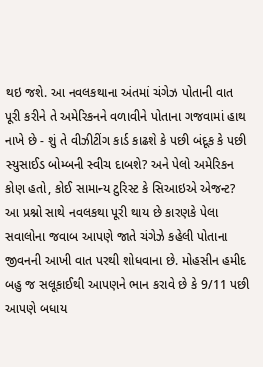થઇ જશે. આ નવલકથાના અંતમાં ચંગેઝ પોતાની વાત પૂરી કરીને તે અમેરિકનને વળાવીને પોતાના ગજવામાં હાથ નાખે છે - શું તે વીઝીટીંગ કાર્ડ કાઢશે કે પછી બંદૂક કે પછી સ્યુસાઈડ બોમ્બની સ્વીચ દાબશે? અને પેલો અમેરિકન કોણ હતો, કોઈ સામાન્ય ટુરિસ્ટ કે સિઆઇએ એજન્ટ? આ પ્રશ્નો સાથે નવલકથા પૂરી થાય છે કારણકે પેલા સવાલોના જવાબ આપણે જાતે ચંગેઝે કહેલી પોતાના જીવનની આખી વાત પરથી શોધવાના છે. મોહસીન હમીદ બહુ જ સલૂકાઈથી આપણને ભાન કરાવે છે કે 9/11 પછી આપણે બધાય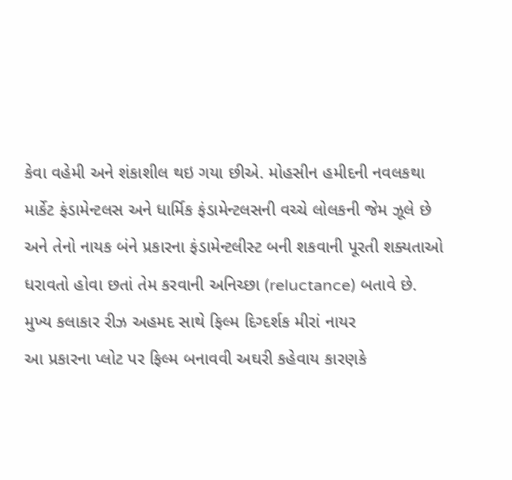કેવા વહેમી અને શંકાશીલ થઇ ગયા છીએ. મોહસીન હમીદની નવલકથા માર્કેટ ફંડામેન્ટલસ અને ધાર્મિક ફંડામેન્ટલસની વચ્ચે લોલકની જેમ ઝૂલે છે અને તેનો નાયક બંને પ્રકારના ફંડામેન્ટલીસ્ટ બની શકવાની પૂરતી શક્યતાઓ ધરાવતો હોવા છતાં તેમ કરવાની અનિચ્છા (reluctance) બતાવે છે.
મુખ્ય કલાકાર રીઝ અહમદ સાથે ફિલ્મ દિગ્દર્શક મીરાં નાયર
આ પ્રકારના પ્લોટ પર ફિલ્મ બનાવવી અઘરી કહેવાય કારણકે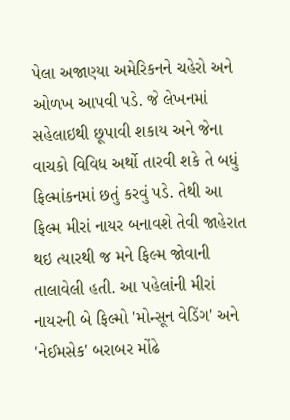પેલા અજાણ્યા અમેરિકનને ચહેરો અને ઓળખ આપવી પડે. જે લેખનમાં સહેલાઇથી છૂપાવી શકાય અને જેના વાચકો વિવિધ અર્થો તારવી શકે તે બધું ફિલ્માંકનમાં છતું કરવું પડે. તેથી આ ફિલ્મ મીરાં નાયર બનાવશે તેવી જાહેરાત થઇ ત્યારથી જ મને ફિલ્મ જોવાની તાલાવેલી હતી. આ પહેલાંની મીરાં નાયરની બે ફિલ્મો 'મોન્સૂન વેડિંગ' અને 'નેઈમસેક' બરાબર મોંઢે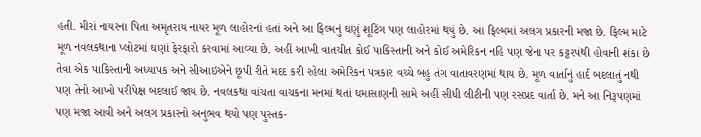હતી. મીરાં નાયરના પિતા અમૃતરાય નાયર મૂળ લાહોરનાં હતાં અને આ ફિલ્મનું ઘણું શૂટિંગ પણ લાહોરમાં થયું છે. આ ફિલ્મમાં અલગ પ્રકારની મજા છે. ફિલ્મ માટે મૂળ નવલકથાના પ્લોટમાં ઘણાં ફેરફારો કરવામાં આવ્યા છે. અહીં આખી વાતચીત કોઈ પાકિસ્તાની અને કોઈ અમેરિકન નહિ પણ જેના પર કટ્ટરપંથી હોવાની શંકા છે તેવા એક પાકિસ્તાની અધ્યાપક અને સીઆઇએને છૂપી રીતે મદદ કરી રહેલા અમેરિકન પત્રકાર વચ્ચે બહુ તંગ વાતાવરણમાં થાય છે. મૂળ વાર્તાનું હાર્દ બદલાતું નથી પણ તેનો આખો પરીપેક્ષ બદલાઈ જાય છે. નવલકથા વાંચતા વાચકના મનમાં થતાં ઘમાસાણની સામે અહીં સીધી લીટીની પણ રસપ્રદ વાર્તા છે. મને આ નિરૂપણમાં પણ મજા આવી અને અલગ પ્રકારનો અનુભવ થયો પણ પુસ્તક-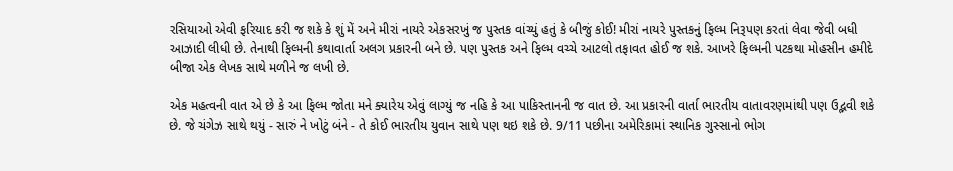રસિયાઓ એવી ફરિયાદ કરી જ શકે કે શું મેં અને મીરાં નાયરે એકસરખું જ પુસ્તક વાંચ્યું હતું કે બીજું કોઈ! મીરાં નાયરે પુસ્તકનું ફિલ્મ નિરૂપણ કરતાં લેવા જેવી બધી આઝાદી લીધી છે. તેનાથી ફિલ્મની કથાવાર્તા અલગ પ્રકારની બને છે. પણ પુસ્તક અને ફિલ્મ વચ્ચે આટલો તફાવત હોઈ જ શકે. આખરે ફિલ્મની પટકથા મોહસીન હમીદે બીજા એક લેખક સાથે મળીને જ લખી છે.

એક મહત્વની વાત એ છે કે આ ફિલ્મ જોતા મને ક્યારેય એવું લાગ્યું જ નહિ કે આ પાકિસ્તાનની જ વાત છે. આ પ્રકારની વાર્તા ભારતીય વાતાવરણમાંથી પણ ઉદ્ભવી શકે છે. જે ચંગેઝ સાથે થયું - સારું ને ખોટું બંને - તે કોઈ ભારતીય યુવાન સાથે પણ થઇ શકે છે. 9/11 પછીના અમેરિકામાં સ્થાનિક ગુસ્સાનો ભોગ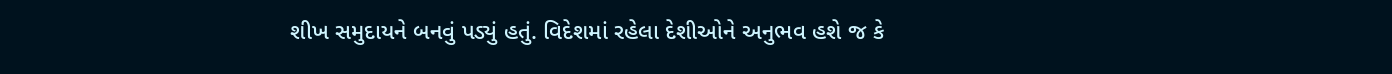શીખ સમુદાયને બનવું પડ્યું હતું. વિદેશમાં રહેલા દેશીઓને અનુભવ હશે જ કે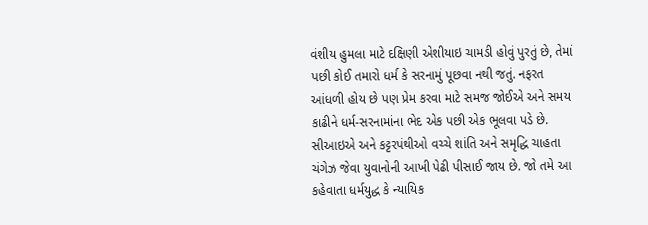વંશીય હુમલા માટે દક્ષિણી એશીયાઇ ચામડી હોવું પુરતું છે, તેમાં પછી કોઈ તમારો ધર્મ કે સરનામું પૂછવા નથી જતું. નફરત આંધળી હોય છે પણ પ્રેમ કરવા માટે સમજ જોઈએ અને સમય કાઢીને ધર્મ-સરનામાંના ભેદ એક પછી એક ભૂલવા પડે છે. સીઆઇએ અને કટ્ટરપંથીઓ વચ્ચે શાંતિ અને સમૃદ્ધિ ચાહતા ચંગેઝ જેવા યુવાનોની આખી પેઢી પીસાઈ જાય છે. જો તમે આ કહેવાતા ધર્મયુદ્ધ કે ન્યાયિક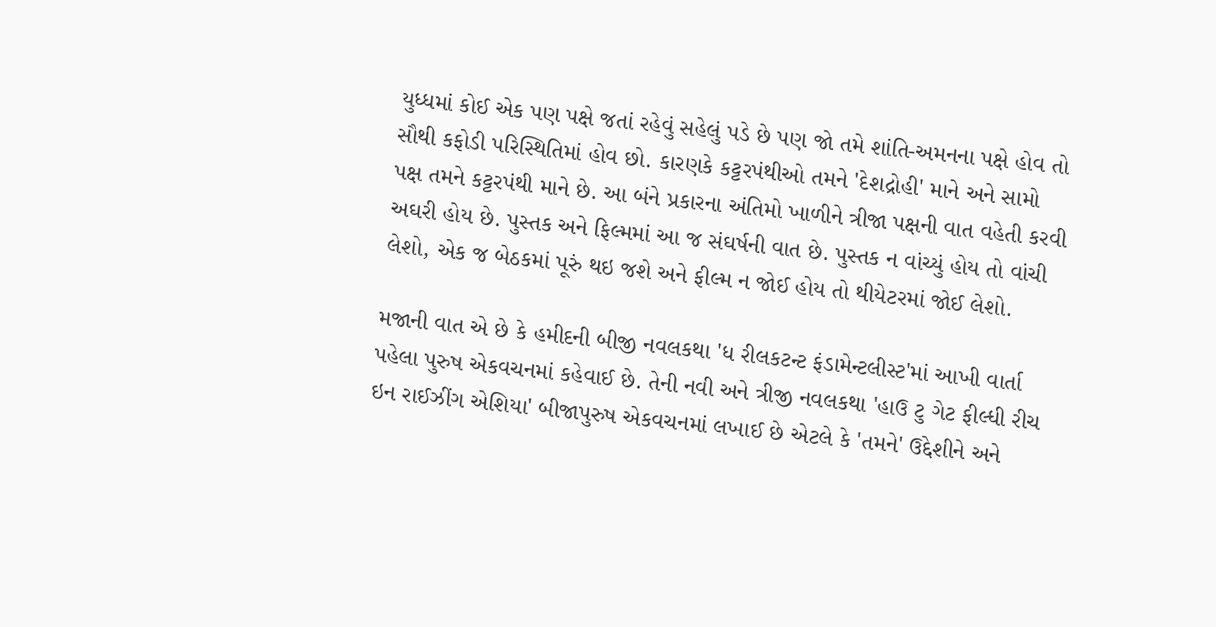યુધ્ધમાં કોઈ એક પણ પક્ષે જતાં રહેવું સહેલું પડે છે પણ જો તમે શાંતિ-અમનના પક્ષે હોવ તો સૌથી કફોડી પરિસ્થિતિમાં હોવ છો. કારણકે કટ્ટરપંથીઓ તમને 'દેશદ્રોહી' માને અને સામો પક્ષ તમને કટ્ટરપંથી માને છે. આ બંને પ્રકારના અંતિમો ખાળીને ત્રીજા પક્ષની વાત વહેતી કરવી અઘરી હોય છે. પુસ્તક અને ફિલ્મમાં આ જ સંઘર્ષની વાત છે. પુસ્તક ન વાંચ્યું હોય તો વાંચી લેશો, એક જ બેઠકમાં પૂરું થઇ જશે અને ફીલ્મ ન જોઈ હોય તો થીયેટરમાં જોઈ લેશો.

મજાની વાત એ છે કે હમીદની બીજી નવલકથા 'ધ રીલકટન્ટ ફંડામેન્ટલીસ્ટ'માં આખી વાર્તા પહેલા પુરુષ એકવચનમાં કહેવાઈ છે. તેની નવી અને ત્રીજી નવલકથા 'હાઉ ટુ ગેટ ફીલ્ધી રીચ ઇન રાઈઝીંગ એશિયા' બીજાપુરુષ એકવચનમાં લખાઈ છે એટલે કે 'તમને' ઉદ્દેશીને અને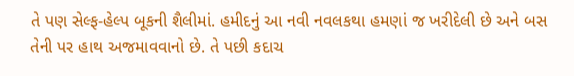તે પણ સેલ્ફ-હેલ્પ બૂકની શૈલીમાં. હમીદનું આ નવી નવલકથા હમણાં જ ખરીદેલી છે અને બસ તેની પર હાથ અજમાવવાનો છે. તે પછી કદાચ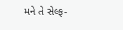મને તે સેલ્ફ-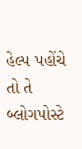હેલ્પ પહોંચે તો તે બ્લોગપોસ્ટે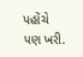પહોંચે પણ ખરી.